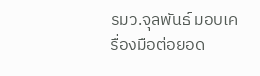รมว.จุลพันธ์ มอบเครื่องมือต่อยอด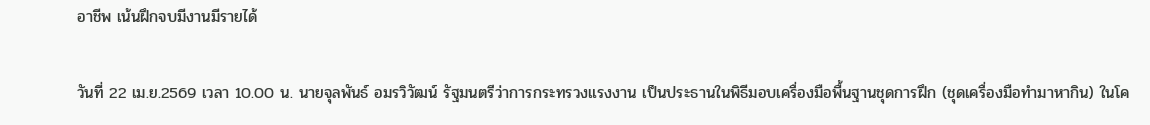อาชีพ เน้นฝึกจบมีงานมีรายได้

วันที่ 22 เม.ย.2569 เวลา 10.00 น. นายจุลพันธ์ อมรวิวัฒน์ รัฐมนตรีว่าการกระทรวงแรงงาน เป็นประธานในพิธีมอบเครื่องมือพื้นฐานชุดการฝึก (ชุดเครื่องมือทำมาหากิน) ในโค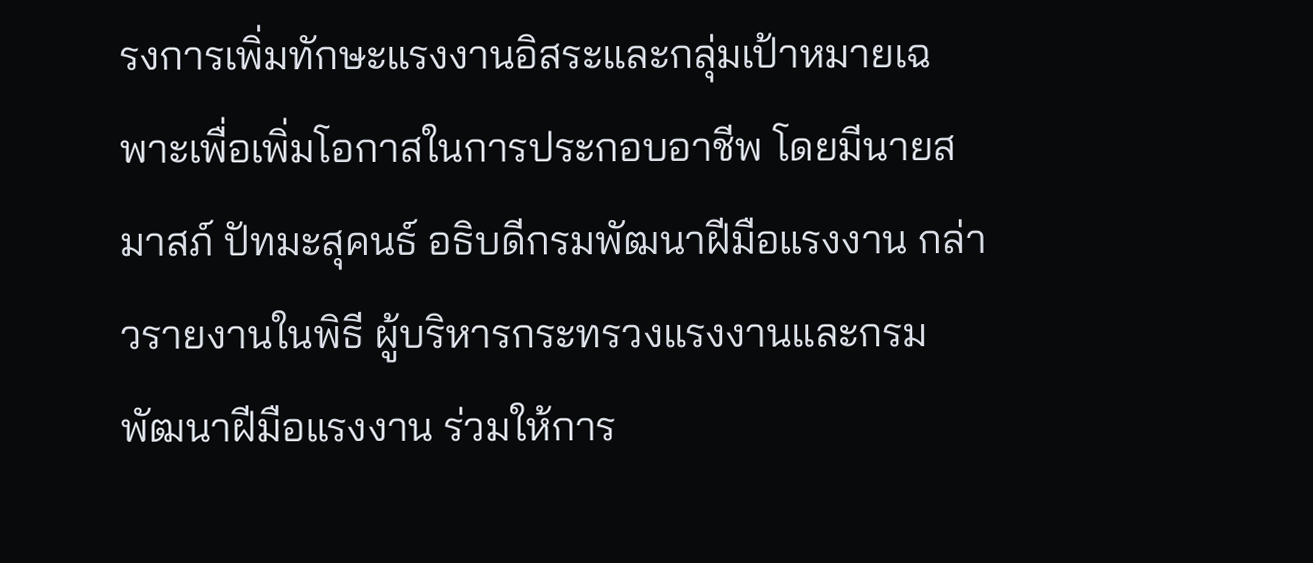รงการเพิ่มทักษะแรงงานอิสระและกลุ่มเป้าหมายเฉพาะเพื่อเพิ่มโอกาสในการประกอบอาชีพ โดยมีนายสมาสภ์ ปัทมะสุคนธ์ อธิบดีกรมพัฒนาฝีมือแรงงาน กล่าวรายงานในพิธี ผู้บริหารกระทรวงแรงงานและกรมพัฒนาฝีมือแรงงาน ร่วมให้การ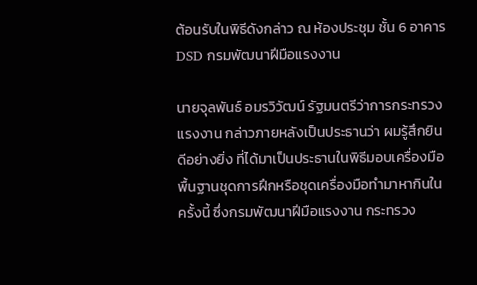ต้อนรับในพิธีดังกล่าว ณ ห้องประชุม ชั้น 6 อาคาร DSD กรมพัฒนาฝีมือแรงงาน

นายจุลพันธ์ อมรวิวัฒน์ รัฐมนตรีว่าการกระทรวงแรงงาน กล่าวภายหลังเป็นประธานว่า ผมรู้สึกยินดีอย่างยิ่ง ที่ได้มาเป็นประธานในพิธีมอบเครื่องมือพื้นฐานชุดการฝึกหรือชุดเครื่องมือทำมาหากินในครั้งนี้ ซึ่งกรมพัฒนาฝีมือแรงงาน กระทรวง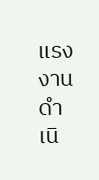แรงงาน ดำเนิ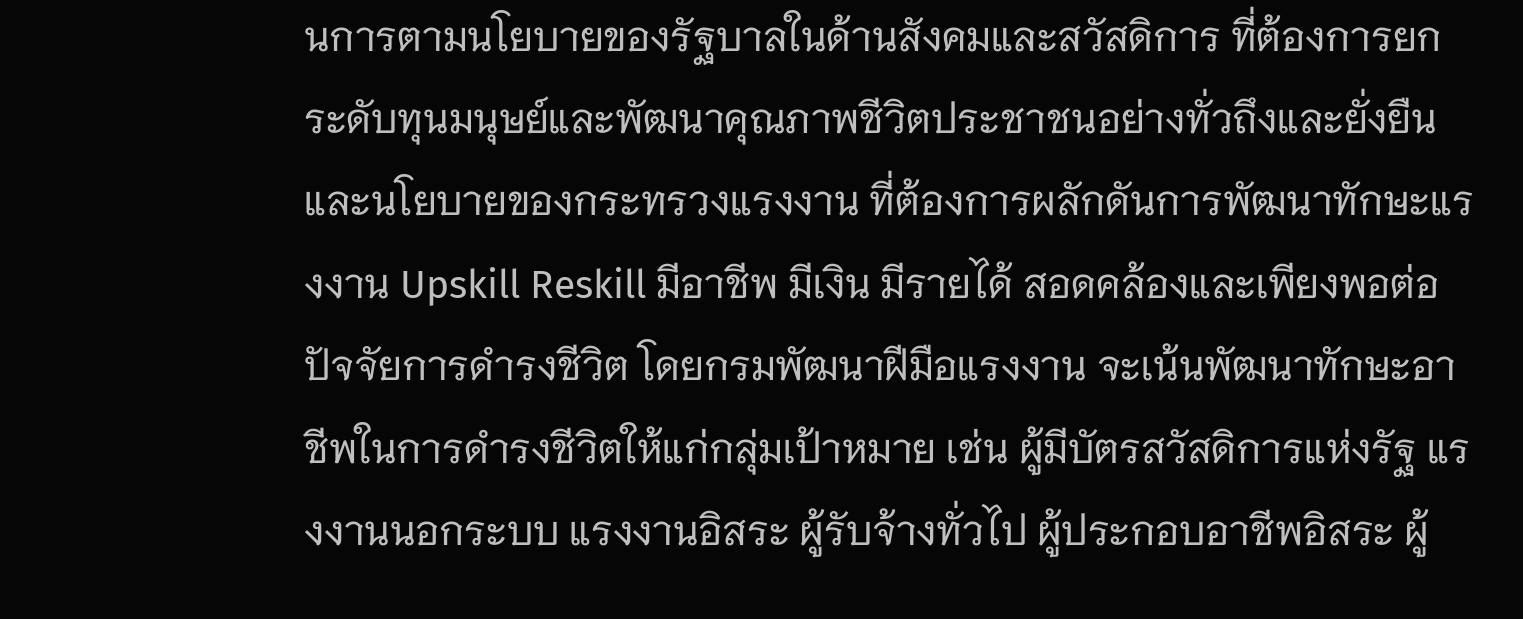นการตามนโยบายของรัฐบาลในด้านสังคมและสวัสดิการ ที่ต้องการยกระดับทุนมนุษย์และพัฒนาคุณภาพชีวิตประชาชนอย่างทั่วถึงและยั่งยืน และนโยบายของกระทรวงแรงงาน ที่ต้องการผลักดันการพัฒนาทักษะแรงงาน Upskill Reskill มีอาชีพ มีเงิน มีรายได้ สอดคล้องและเพียงพอต่อปัจจัยการดำรงชีวิต โดยกรมพัฒนาฝีมือแรงงาน จะเน้นพัฒนาทักษะอาชีพในการดำรงชีวิตให้แก่กลุ่มเป้าหมาย เช่น ผู้มีบัตรสวัสดิการแห่งรัฐ แรงงานนอกระบบ แรงงานอิสระ ผู้รับจ้างทั่วไป ผู้ประกอบอาชีพอิสระ ผู้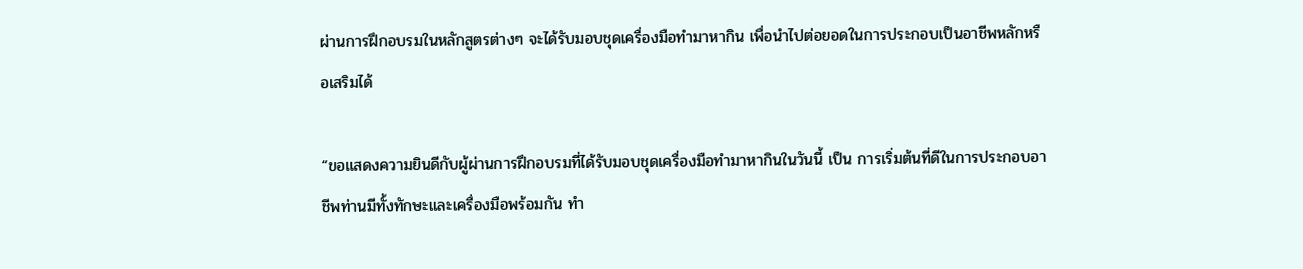ผ่านการฝึกอบรมในหลักสูตรต่างๆ จะได้รับมอบชุดเครื่องมือทำมาหากิน เพื่อนำไปต่อยอดในการประกอบเป็นอาชีพหลักหรือเสริมได้

“ขอแสดงความยินดีกับผู้ผ่านการฝึกอบรมที่ได้รับมอบชุดเครื่องมือทำมาหากินในวันนี้ เป็น การเริ่มต้นที่ดีในการประกอบอาชีพท่านมีทั้งทักษะและเครื่องมือพร้อมกัน ทำ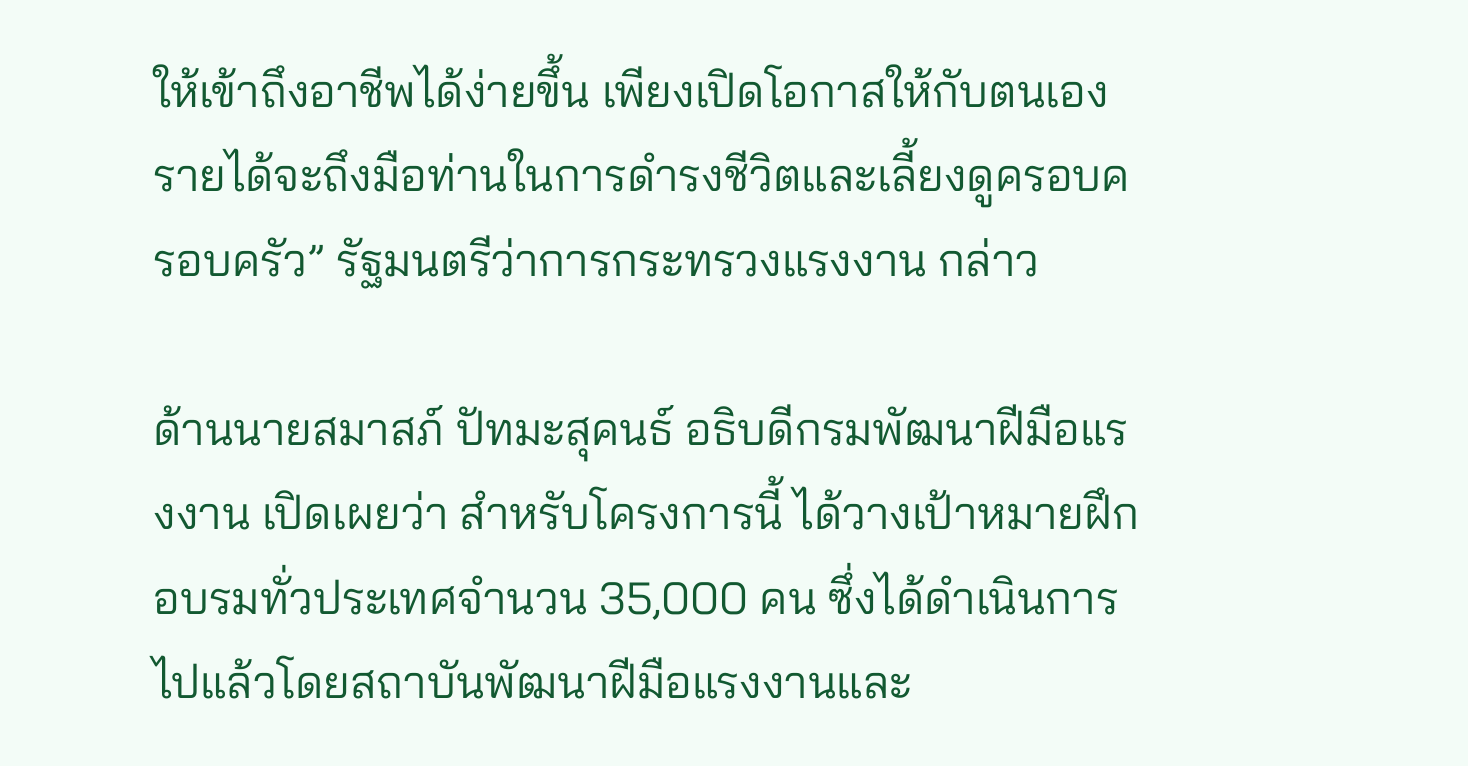ให้เข้าถึงอาชีพได้ง่ายขึ้น เพียงเปิดโอกาสให้กับตนเองรายได้จะถึงมือท่านในการดำรงชีวิตและเลี้ยงดูครอบครอบครัว” รัฐมนตรีว่าการกระทรวงแรงงาน กล่าว

ด้านนายสมาสภ์ ปัทมะสุคนธ์ อธิบดีกรมพัฒนาฝีมือแรงงาน เปิดเผยว่า สำหรับโครงการนี้ ได้วางเป้าหมายฝึกอบรมทั่วประเทศจำนวน 35,000 คน ซึ่งได้ดำเนินการไปแล้วโดยสถาบันพัฒนาฝีมือแรงงานและ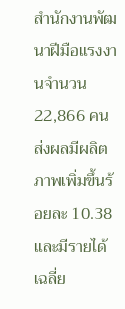สำนักงานพัฒนาฝีมือแรงงานจำนวน 22,866 คน ส่งผลมีผลิตภาพเพิ่มขึ้นร้อยละ 10.38 และมีรายได้เฉลี่ย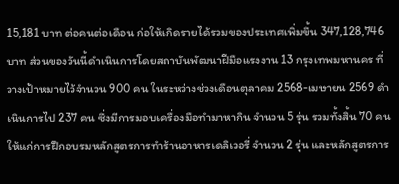15,181 บาท ต่อคนต่อเดือน ก่อให้เกิดรายได้รวมของประเทศเพิ่มขึ้น 347,128,746 บาท ส่วนของวันนี้ดำเนินการโดยสถาบันพัฒนาฝีมือแรงงาน 13 กรุงเทพมหานคร ที่วางเป้าหมายไว้จำนวน 900 คน ในระหว่างช่วงเดือนตุลาคม 2568-เมษายน 2569 ดำเนินการไป 237 คน ซึ่งมีการมอบเครื่องมือทำมาหากิน จำนวน 5 รุ่น รวมทั้งสิ้น 70 คน ให้แก่การฝึกอบรมหลักสูตรการทำร้านอาหารเดลิเวอรี่ จำนวน 2 รุ่น และหลักสูตรการ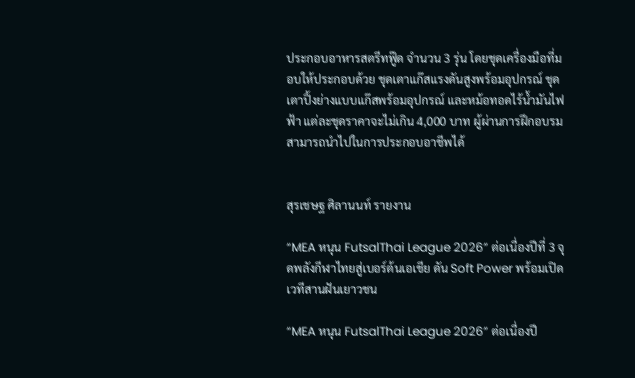ประกอบอาหารสตรีทฟู๊ด จำนวน 3 รุ่น โดยชุดเครื่องมือที่มอบให้ประกอบด้วย ชุดเตาแก๊สแรงดันสูงพร้อมอุปกรณ์ ชุดเตาปิ้งย่างแบบแก๊สพร้อมอุปกรณ์ และหม้อทอดไร้น้ำมันไฟฟ้า แต่ละชุดราคาจะไม่เกิน 4,000 บาท ผู้ผ่านการฝึกอบรมสามารถนำไปในการประกอบอาชีพได้


สุรเชษฐ ศิลานนท์ รายงาน

“MEA หนุน FutsalThai League 2026” ต่อเนื่องปีที่ 3 จุดพลังกีฬาไทยสู่เบอร์ต้นเอเชีย ดัน Soft Power พร้อมเปิดเวทีสานฝันเยาวชน

“MEA หนุน FutsalThai League 2026” ต่อเนื่องปี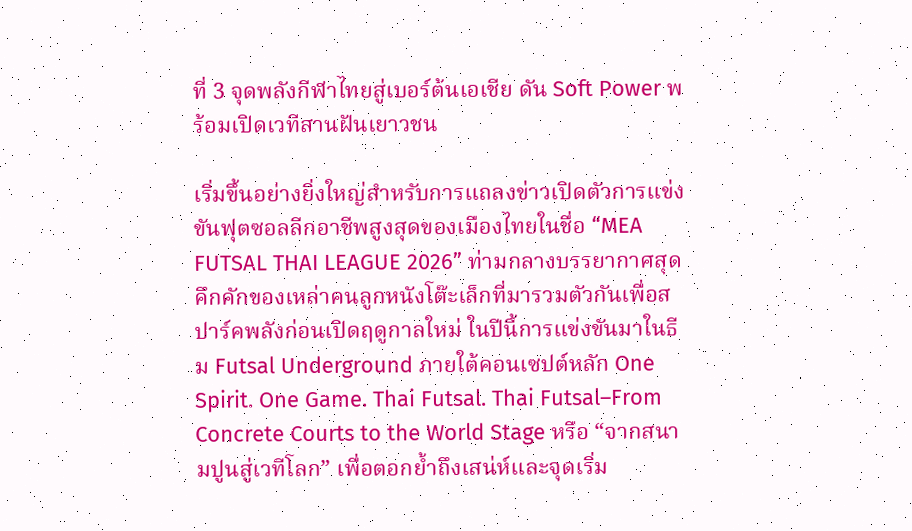ที่ 3 จุดพลังกีฬาไทยสู่เบอร์ต้นเอเชีย ดัน Soft Power พร้อมเปิดเวทีสานฝันเยาวชน

เริ่มขึ้นอย่างยิ่งใหญ่สำหรับการแถลงข่าวเปิดตัวการแข่งขันฟุตซอลลีกอาชีพสูงสุดของเมืองไทยในชื่อ “MEA FUTSAL THAI LEAGUE 2026” ท่ามกลางบรรยากาศสุดคึกคักของเหล่าคนลูกหนังโต๊ะเล็กที่มารวมตัวกันเพื่อสปาร์คพลังก่อนเปิดฤดูกาลใหม่ ในปีนี้การแข่งขันมาในธีม Futsal Underground ภายใต้คอนเซปต์หลัก One Spirit. One Game. Thai Futsal. Thai Futsal–From Concrete Courts to the World Stage หรือ “จากสนามปูนสู่เวทีโลก” เพื่อตอกย้ำถึงเสน่ห์และจุดเริ่ม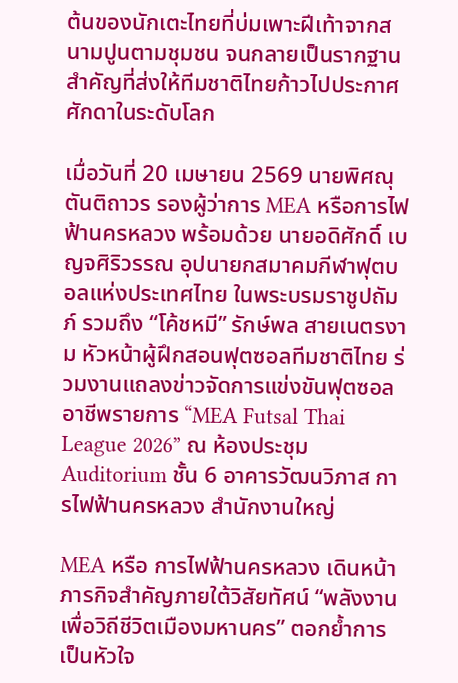ต้นของนักเตะไทยที่บ่มเพาะฝีเท้าจากสนามปูนตามชุมชน จนกลายเป็นรากฐานสำคัญที่ส่งให้ทีมชาติไทยก้าวไปประกาศศักดาในระดับโลก

เมื่อวันที่ 20 เมษายน 2569 นายพิศณุ ตันติถาวร รองผู้ว่าการ MEA หรือการไฟฟ้านครหลวง พร้อมด้วย นายอดิศักดิ์ เบญจศิริวรรณ อุปนายกสมาคมกีฬาฟุตบอลแห่งประเทศไทย ในพระบรมราชูปถัมภ์ รวมถึง “โค้ชหมี” รักษ์พล สายเนตรงาม หัวหน้าผู้ฝึกสอนฟุตซอลทีมชาติไทย ร่วมงานแถลงข่าวจัดการแข่งขันฟุตซอลอาชีพรายการ “MEA Futsal Thai League 2026” ณ ห้องประชุม Auditorium ชั้น 6 อาคารวัฒนวิภาส การไฟฟ้านครหลวง สำนักงานใหญ่

MEA หรือ การไฟฟ้านครหลวง เดินหน้าภารกิจสำคัญภายใต้วิสัยทัศน์ “พลังงานเพื่อวิถีชีวิตเมืองมหานคร” ตอกย้ำการเป็นหัวใจ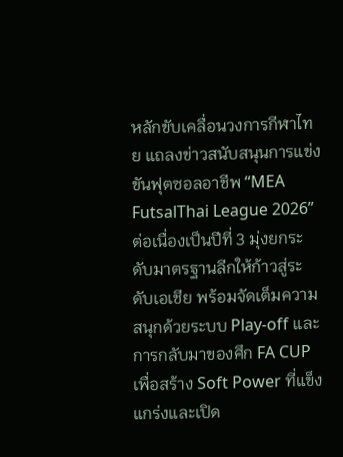หลักขับเคลื่อนวงการกีฬาไทย แถลงข่าวสนับสนุนการแข่งขันฟุตซอลอาชีพ “MEA FutsalThai League 2026” ต่อเนื่องเป็นปีที่ 3 มุ่งยกระดับมาตรฐานลีกให้ก้าวสู่ระดับเอเชีย พร้อมจัดเต็มความสนุกด้วยระบบ Play-off และการกลับมาของศึก FA CUP เพื่อสร้าง Soft Power ที่แข็งแกร่งและเปิด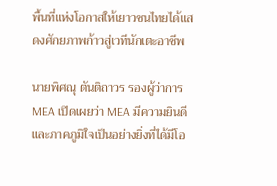พื้นที่แห่งโอกาสให้เยาวชนไทยได้แสดงศักยภาพก้าวสู่เวทีนักเตะอาชีพ

นายพิศณุ ตันติถาวร รองผู้ว่าการ MEA เปิดเผยว่า MEA มีความยินดีและภาคภูมิใจเป็นอย่างยิ่งที่ได้มีโอ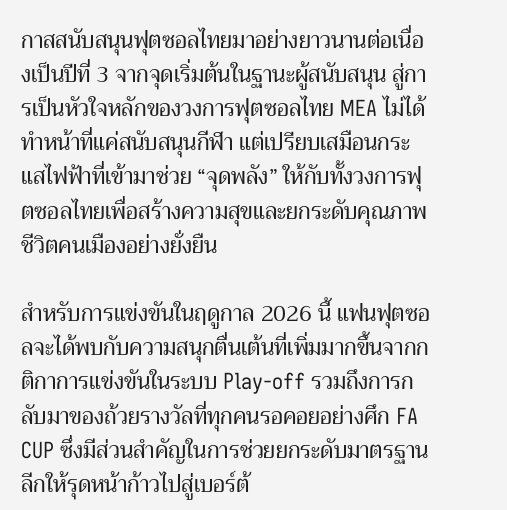กาสสนับสนุนฟุตซอลไทยมาอย่างยาวนานต่อเนื่องเป็นปีที่ 3 จากจุดเริ่มต้นในฐานะผู้สนับสนุน สู่การเป็นหัวใจหลักของวงการฟุตซอลไทย MEA ไม่ได้ทำหน้าที่แค่สนับสนุนกีฬา แต่เปรียบเสมือนกระแสไฟฟ้าที่เข้ามาช่วย “จุดพลัง” ให้กับทั้งวงการฟุตซอลไทยเพื่อสร้างความสุขและยกระดับคุณภาพชีวิตคนเมืองอย่างยั่งยืน

สำหรับการแข่งขันในฤดูกาล 2026 นี้ แฟนฟุตซอลจะได้พบกับความสนุกตื่นเต้นที่เพิ่มมากขึ้นจากกติกาการแข่งขันในระบบ Play-off รวมถึงการกลับมาของถ้วยรางวัลที่ทุกคนรอคอยอย่างศึก FA CUP ซึ่งมีส่วนสำคัญในการช่วยยกระดับมาตรฐานลีกให้รุดหน้าก้าวไปสู่เบอร์ต้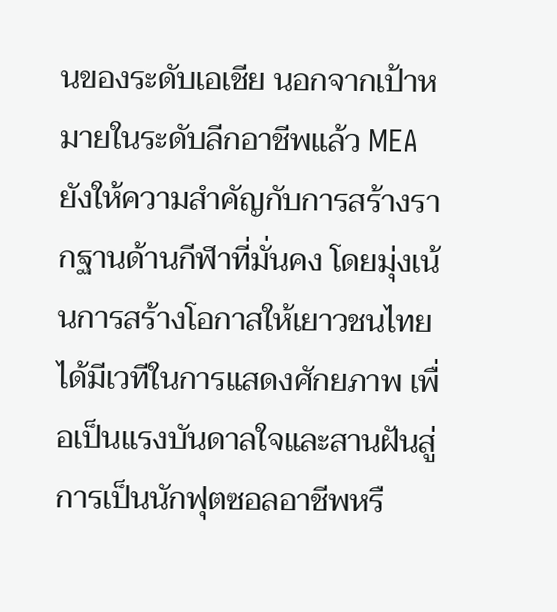นของระดับเอเชีย นอกจากเป้าหมายในระดับลีกอาชีพแล้ว MEA ยังให้ความสำคัญกับการสร้างรากฐานด้านกีฬาที่มั่นคง โดยมุ่งเน้นการสร้างโอกาสให้เยาวชนไทยได้มีเวทีในการแสดงศักยภาพ เพื่อเป็นแรงบันดาลใจและสานฝันสู่การเป็นนักฟุตซอลอาชีพหรื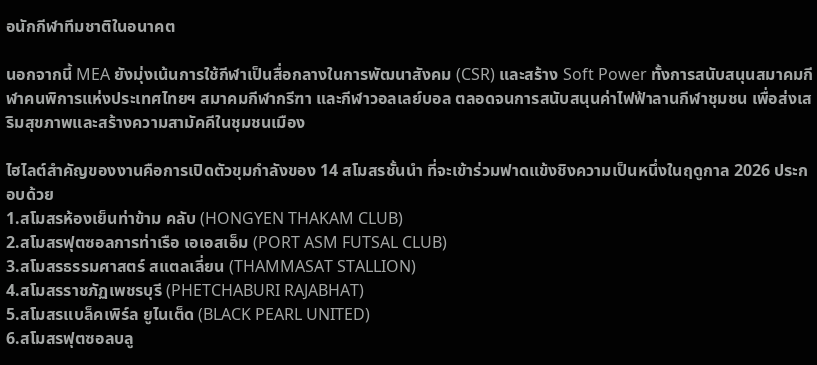อนักกีฬาทีมชาติในอนาคต

นอกจากนี้ MEA ยังมุ่งเน้นการใช้กีฬาเป็นสื่อกลางในการพัฒนาสังคม (CSR) และสร้าง Soft Power ทั้งการสนับสนุนสมาคมกีฬาคนพิการแห่งประเทศไทยฯ สมาคมกีฬากรีฑา และกีฬาวอลเลย์บอล ตลอดจนการสนับสนุนค่าไฟฟ้าลานกีฬาชุมชน เพื่อส่งเสริมสุขภาพและสร้างความสามัคคีในชุมชนเมือง

ไฮไลต์สำคัญของงานคือการเปิดตัวขุมกำลังของ 14 สโมสรชั้นนำ ที่จะเข้าร่วมฟาดแข้งชิงความเป็นหนึ่งในฤดูกาล 2026 ประกอบด้วย
1.สโมสรห้องเย็นท่าข้าม คลับ (HONGYEN THAKAM CLUB)
2.สโมสรฟุตซอลการท่าเรือ เอเอสเอ็ม (PORT ASM FUTSAL CLUB)
3.สโมสรธรรมศาสตร์ สแตลเลี่ยน (THAMMASAT STALLION)
4.สโมสรราชภัฏเพชรบุรี (PHETCHABURI RAJABHAT)
5.สโมสรแบล็คเพิร์ล ยูไนเต็ด (BLACK PEARL UNITED)
6.สโมสรฟุตซอลบลู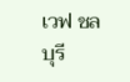เวฟ ชลบุรี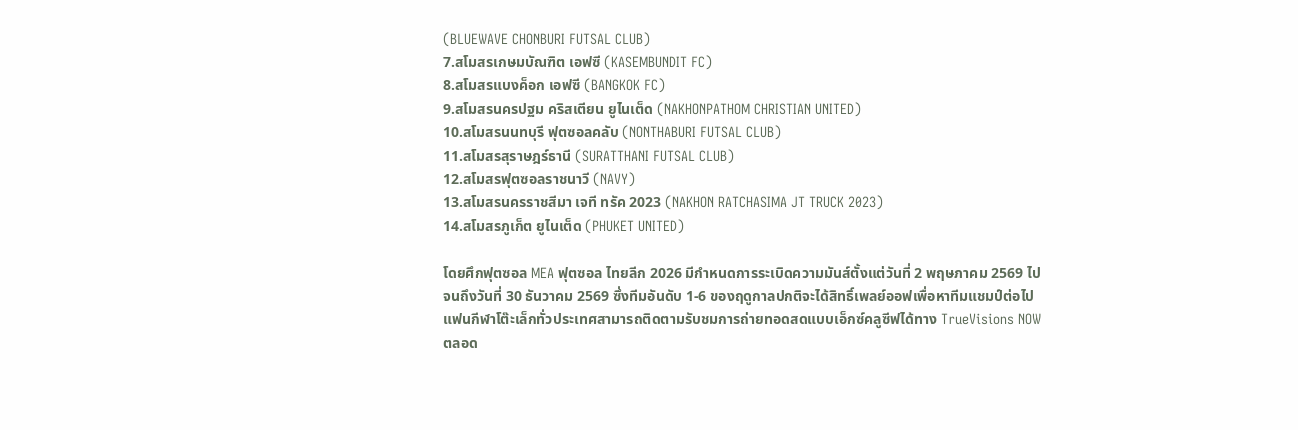(BLUEWAVE CHONBURI FUTSAL CLUB)
7.สโมสรเกษมบัณฑิต เอฟซี (KASEMBUNDIT FC)
8.สโมสรแบงค็อก เอฟซี (BANGKOK FC)
9.สโมสรนครปฐม คริสเตียน ยูไนเต็ด (NAKHONPATHOM CHRISTIAN UNITED)
10.สโมสรนนทบุรี ฟุตซอลคลับ (NONTHABURI FUTSAL CLUB)
11.สโมสรสุราษฎร์ธานี (SURATTHANI FUTSAL CLUB)
12.สโมสรฟุตซอลราชนาวี (NAVY)
13.สโมสรนครราชสีมา เจที ทรัค 2023 (NAKHON RATCHASIMA JT TRUCK 2023)
14.สโมสรภูเก็ต ยูไนเต็ด (PHUKET UNITED)

โดยศึกฟุตซอล MEA ฟุตซอล ไทยลีก 2026 มีกำหนดการระเบิดความมันส์ตั้งแต่วันที่ 2 พฤษภาคม 2569 ไปจนถึงวันที่ 30 ธันวาคม 2569 ซึ่งทีมอันดับ 1-6 ของฤดูกาลปกติจะได้สิทธิ์เพลย์ออฟเพื่อหาทีมแชมป์ต่อไป แฟนกีฬาโต๊ะเล็กทั่วประเทศสามารถติดตามรับชมการถ่ายทอดสดแบบเอ็กซ์คลูซีฟได้ทาง TrueVisions NOW ตลอด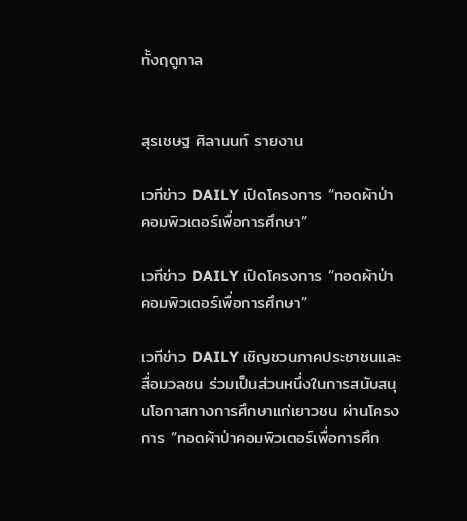ทั้งฤดูกาล


สุรเชษฐ ศิลานนท์ รายงาน

เวทีข่าว DAILY เปิดโครงการ “ทอดผ้าป่าคอมพิวเตอร์เพื่อการศึกษา”

เวทีข่าว DAILY เปิดโครงการ “ทอดผ้าป่าคอมพิวเตอร์เพื่อการศึกษา”

เวทีข่าว DAILY เชิญชวนภาคประชาชนและสื่อมวลชน ร่วมเป็นส่วนหนึ่งในการสนับสนุนโอกาสทางการศึกษาแก่เยาวชน ผ่านโครงการ “ทอดผ้าป่าคอมพิวเตอร์เพื่อการศึก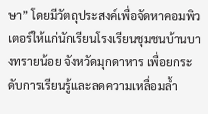ษา” โดยมีวัตถุประสงค์เพื่อจัดหาคอมพิวเตอร์ให้แก่นักเรียนโรงเรียนชุมชนบ้านบางทรายน้อย จังหวัดมุกดาหาร เพื่อยกระดับการเรียนรู้และลดความเหลื่อมล้ำ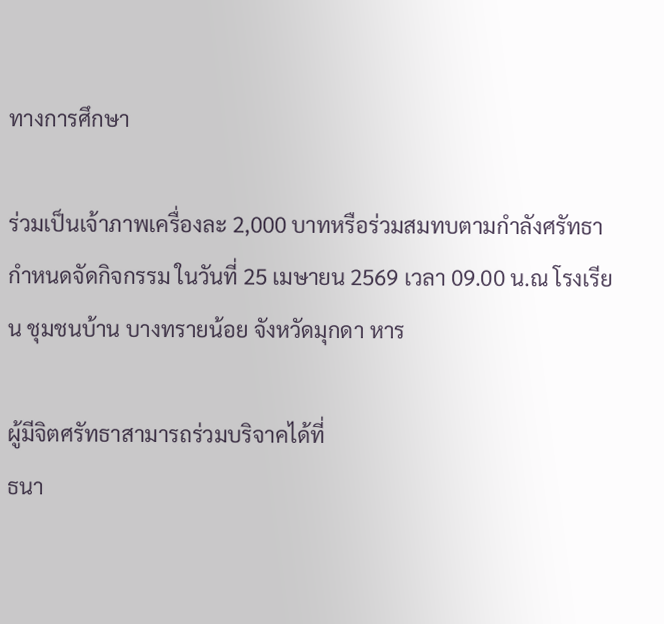ทางการศึกษา

ร่วมเป็นเจ้าภาพเครื่องละ 2,000 บาทหรือร่วมสมทบตามกำลังศรัทธา กำหนดจัดกิจกรรม ในวันที่ 25 เมษายน 2569 เวลา 09.00 น.ณ โรงเรียน ชุมชนบ้าน บางทรายน้อย จังหวัดมุกดา หาร

ผู้มีจิตศรัทธาสามารถร่วมบริจาคได้ที่
ธนา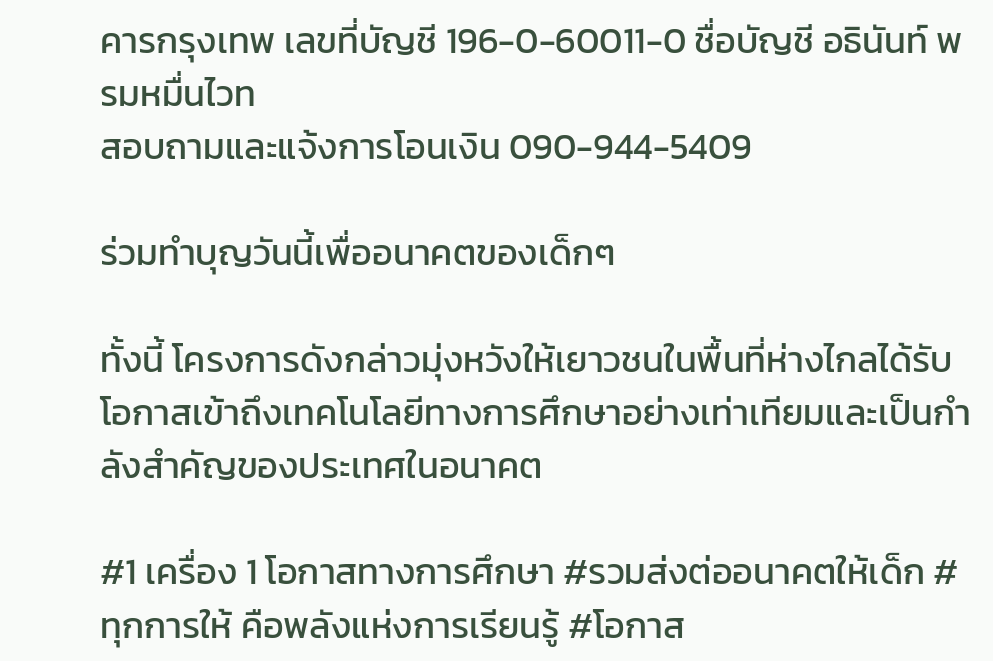คารกรุงเทพ เลขที่บัญชี 196-0-60011-0 ชื่อบัญชี อธินันท์ พรมหมื่นไวท
สอบถามและแจ้งการโอนเงิน 090-944-5409

ร่วมทำบุญวันนี้เพื่ออนาคตของเด็กๆ

ทั้งนี้ โครงการดังกล่าวมุ่งหวังให้เยาวชนในพื้นที่ห่างไกลได้รับโอกาสเข้าถึงเทคโนโลยีทางการศึกษาอย่างเท่าเทียมและเป็นกำลังสำคัญของประเทศในอนาคต

#1 เครื่อง 1 โอกาสทางการศึกษา #รวมส่งต่ออนาคตให้เด็ก #ทุกการให้ คือพลังแห่งการเรียนรู้ #โอกาส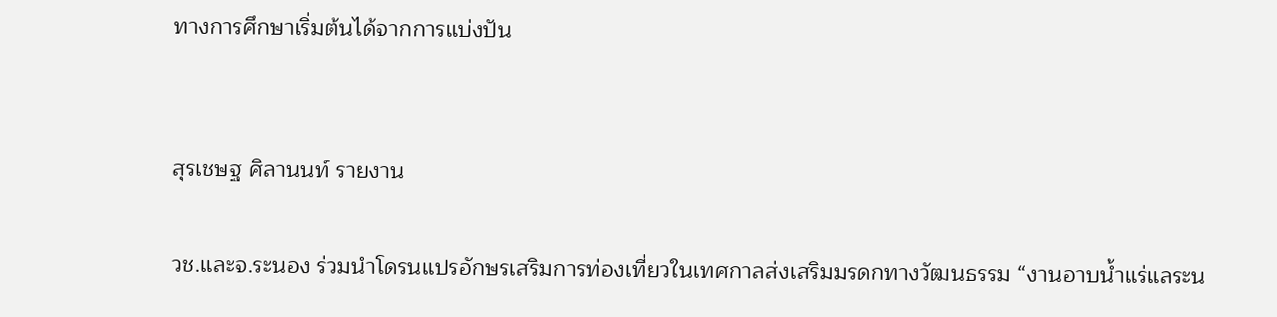ทางการศึกษาเริ่มต้นได้จากการแบ่งปัน


สุรเชษฐ ศิลานนท์ รายงาน

วช.และจ.ระนอง ร่วมนำโดรนแปรอักษรเสริมการท่องเที่ยวในเทศกาลส่งเสริมมรดกทางวัฒนธรรม “งานอาบน้ำแร่แลระน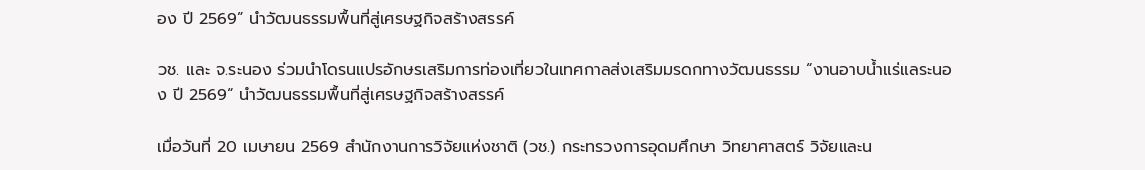อง ปี 2569” นำวัฒนธรรมพื้นที่สู่เศรษฐกิจสร้างสรรค์

วช. และ จ.ระนอง ร่วมนำโดรนแปรอักษรเสริมการท่องเที่ยวในเทศกาลส่งเสริมมรดกทางวัฒนธรรม “งานอาบน้ำแร่แลระนอง ปี 2569“ นำวัฒนธรรมพื้นที่สู่เศรษฐกิจสร้างสรรค์

เมื่อวันที่ 20 เมษายน 2569 สำนักงานการวิจัยแห่งชาติ (วช.) กระทรวงการอุดมศึกษา วิทยาศาสตร์ วิจัยและน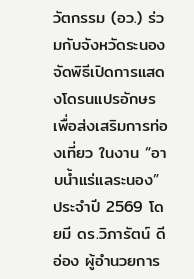วัตกรรม (อว.) ร่วมกับจังหวัดระนอง จัดพิธีเปิดการแสดงโดรนแปรอักษรเพื่อส่งเสริมการท่องเที่ยว ในงาน “อาบน้ำแร่แลระนอง” ประจำปี 2569 โดยมี ดร.วิภารัตน์ ดีอ่อง ผู้อำนวยการ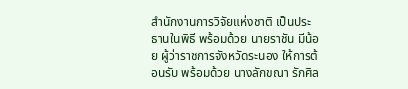สำนักงานการวิจัยแห่งชาติ เป็นประธานในพิธี พร้อมด้วย นายราชัน มีน้อย ผู้ว่าราชการจังหวัดระนอง ให้การต้อนรับ พร้อมด้วย นางลักขณา รักศิล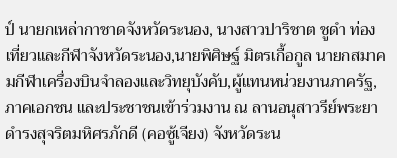ป์ นายกเหล่ากาชาดจังหวัดระนอง, นางสาวปาริชาต ชูดำ ท่องเที่ยวและกีฬาจังหวัดระนอง,นายพิศิษฐ์ มิตรเกื้อกูล นายกสมาคมกีฬาเครื่องบินจำลองและวิทยุบังคับ,ผู้แทนหน่วยงานภาครัฐ,ภาคเอกชน และประชาชนเข้าร่วมงาน ณ ลานอนุสาวรีย์พระยาดำรงสุจริตมหิศรภักดี (คอซู้เจียง) จังหวัดระน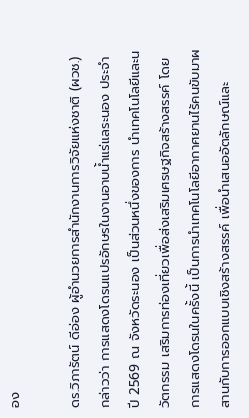อง

ดร.วิภารัตน์ ดีอ่อง ผู้อำนวยการสำนักงานการวิจัยแห่งชาติ (ผวช.) กล่าวว่า การแสดงโดรนแปรอักษรในงานอาบน้ำแร่แลระนอง ประจำปี 2569 ณ จังหวัดระนอง เป็นส่วนหนึ่งของการ นำเทคโนโลยีและนวัตกรรม เสริมการท่องเที่ยวเพื่อส่งเสริมเศรษฐกิจสร้างสรรค์ โดยการแสดงโดรนในครั้งนี้ เป็นการนำเทคโนโลยีอากาศยานไร้คนขับมาผสานกับการออกแบบเชิงสร้างสรรค์ เพื่อนำเสนออัตลักษณ์และ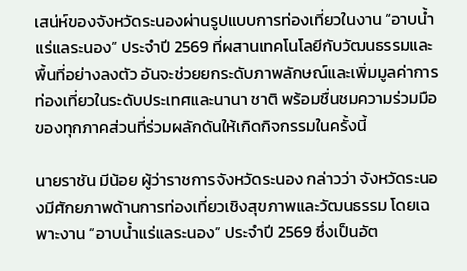เสน่ห์ของจังหวัดระนองผ่านรูปแบบการท่องเที่ยวในงาน “อาบน้ำแร่แลระนอง” ประจำปี 2569 ที่ผสานเทคโนโลยีกับวัฒนธรรมและพื้นที่อย่างลงตัว อันจะช่วยยกระดับภาพลักษณ์และเพิ่มมูลค่าการท่องเที่ยวในระดับประเทศและนานา ชาติ พร้อมชื่นชมความร่วมมือของทุกภาคส่วนที่ร่วมผลักดันให้เกิดกิจกรรมในครั้งนี้

นายราชัน มีน้อย ผู้ว่าราชการจังหวัดระนอง กล่าวว่า จังหวัดระนองมีศักยภาพด้านการท่องเที่ยวเชิงสุขภาพและวัฒนธรรม โดยเฉพาะงาน “อาบน้ำแร่แลระนอง” ประจำปี 2569 ซึ่งเป็นอัต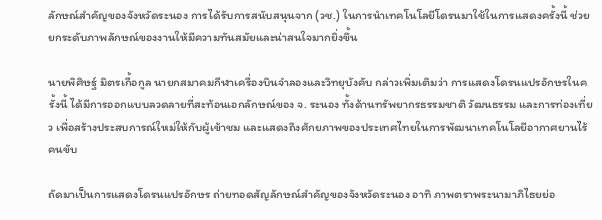ลักษณ์สำคัญของจังหวัดระนอง การได้รับการสนับสนุนจาก (วช.) ในการนำเทคโนโลยีโดรนมาใช้ในการแสดงครั้งนี้ ช่วยยกระดับภาพลักษณ์ของงานให้มีความทันสมัยและน่าสนใจมากยิ่งขึ้น

นายพิศิษฐ์ มิตรเกื้อกูล นายกสมาคมกีฬาเครื่องบินจำลองและวิทยุบังคับ กล่าวเพิ่มเติมว่า การแสดงโดรนแปรอักษรในครั้งนี้ ได้มีการออกแบบลวดลายที่สะท้อนเอกลักษณ์ของ จ. ระนอง ทั้งด้านทรัพยากรธรรมชาติ วัฒนธรรม และการท่องเที่ยว เพื่อสร้างประสบการณ์ใหม่ให้กับผู้เข้าชม และแสดงถึงศักยภาพของประเทศไทยในการพัฒนาเทคโนโลยีอากาศยานไร้คนขับ

ถัดมาเป็นการแสดงโดรนแปรอักษร ถ่ายทอดสัญลักษณ์สำคัญของจังหวัดระนอง อาทิ ภาพตราพระนามาภิไธยย่อ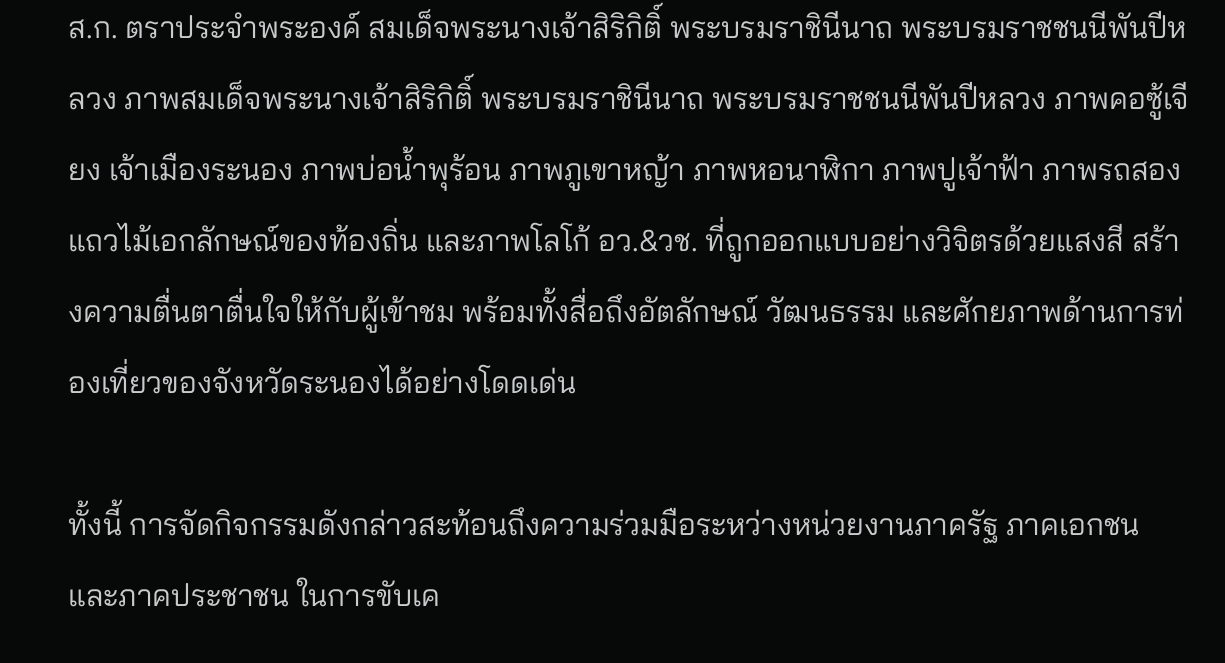ส.ก. ตราประจำพระองค์ สมเด็จพระนางเจ้าสิริกิติ์ พระบรมราชินีนาถ พระบรมราชชนนีพันปีหลวง ภาพสมเด็จพระนางเจ้าสิริกิติ์ พระบรมราชินีนาถ พระบรมราชชนนีพันปีหลวง ภาพคอซู้เจียง เจ้าเมืองระนอง ภาพบ่อน้ำพุร้อน ภาพภูเขาหญ้า ภาพหอนาฬิกา ภาพปูเจ้าฟ้า ภาพรถสองแถวไม้เอกลักษณ์ของท้องถิ่น และภาพโลโก้ อว.&วช. ที่ถูกออกแบบอย่างวิจิตรด้วยแสงสี สร้างความตื่นตาตื่นใจให้กับผู้เข้าชม พร้อมทั้งสื่อถึงอัตลักษณ์ วัฒนธรรม และศักยภาพด้านการท่องเที่ยวของจังหวัดระนองได้อย่างโดดเด่น

ทั้งนี้ การจัดกิจกรรมดังกล่าวสะท้อนถึงความร่วมมือระหว่างหน่วยงานภาครัฐ ภาคเอกชน และภาคประชาชน ในการขับเค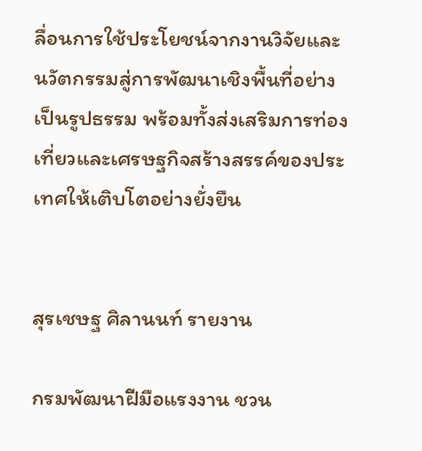ลื่อนการใช้ประโยชน์จากงานวิจัยและนวัตกรรมสู่การพัฒนาเชิงพื้นที่อย่างเป็นรูปธรรม พร้อมทั้งส่งเสริมการท่องเที่ยวและเศรษฐกิจสร้างสรรค์ของประเทศให้เติบโตอย่างยั่งยืน


สุรเชษฐ ศิลานนท์ รายงาน

กรมพัฒนาฝีมือแรงงาน ชวน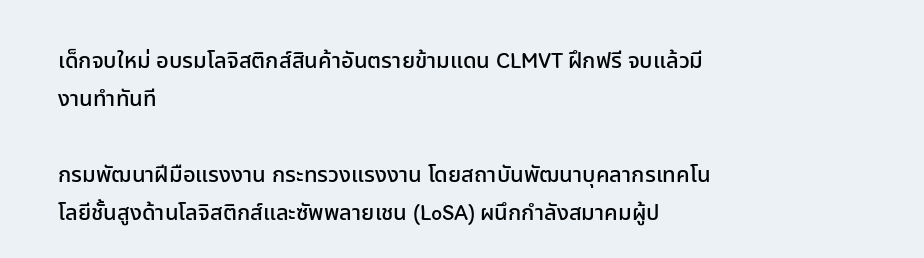เด็กจบใหม่ อบรมโลจิสติกส์สินค้าอันตรายข้ามแดน CLMVT ฝึกฟรี จบแล้วมีงานทำทันที

กรมพัฒนาฝีมือแรงงาน กระทรวงแรงงาน โดยสถาบันพัฒนาบุคลากรเทคโนโลยีชั้นสูงด้านโลจิสติกส์และซัพพลายเชน (LoSA) ผนึกกำลังสมาคมผู้ป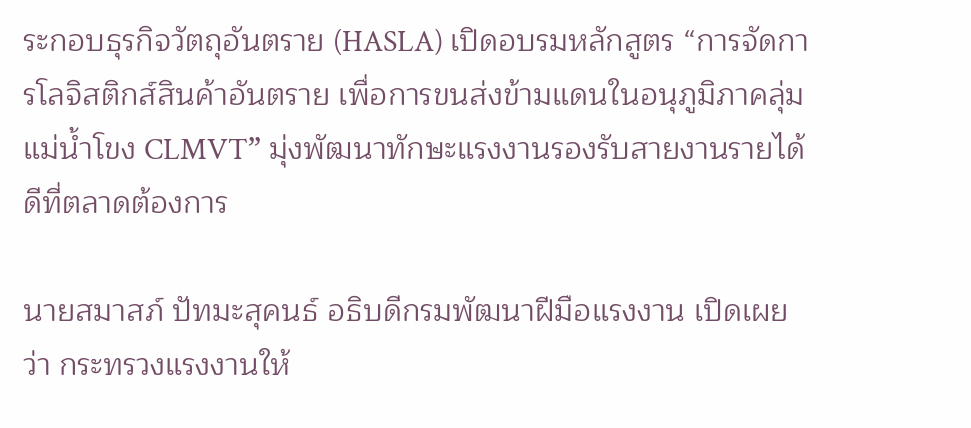ระกอบธุรกิจวัตถุอันตราย (HASLA) เปิดอบรมหลักสูตร “การจัดการโลจิสติกส์สินค้าอันตราย เพื่อการขนส่งข้ามแดนในอนุภูมิภาคลุ่มแม่น้ำโขง CLMVT” มุ่งพัฒนาทักษะแรงงานรองรับสายงานรายได้ดีที่ตลาดต้องการ

นายสมาสภ์ ปัทมะสุคนธ์ อธิบดีกรมพัฒนาฝีมือแรงงาน เปิดเผยว่า กระทรวงแรงงานให้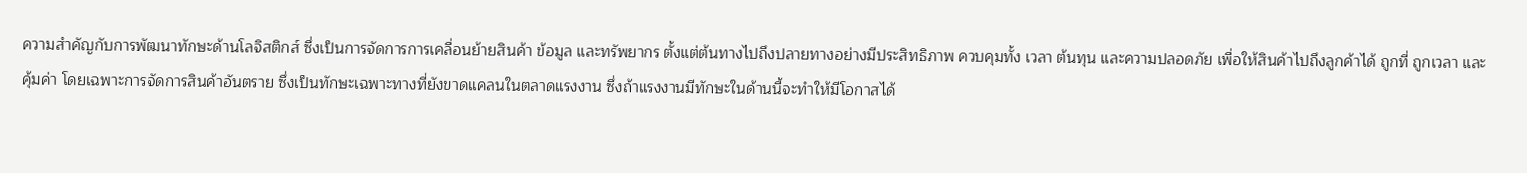ความสำคัญกับการพัฒนาทักษะด้านโลจิสติกส์ ซึ่งเป็นการจัดการการเคลื่อนย้ายสินค้า ข้อมูล และทรัพยากร ตั้งแต่ต้นทางไปถึงปลายทางอย่างมีประสิทธิภาพ ควบคุมทั้ง เวลา ต้นทุน และความปลอดภัย เพื่อให้สินค้าไปถึงลูกค้าได้ ถูกที่ ถูกเวลา และคุ้มค่า โดยเฉพาะการจัดการสินค้าอันตราย ซึ่งเป็นทักษะเฉพาะทางที่ยังขาดแคลนในตลาดแรงงาน ซึ่งถ้าแรงงานมีทักษะในด้านนี้จะทำให้มีโอกาสได้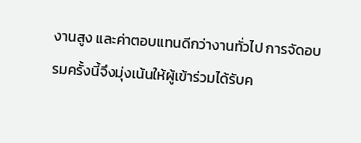งานสูง และค่าตอบแทนดีกว่างานทั่วไป การจัดอบรมครั้งนี้จึงมุ่งเน้นให้ผู้เข้าร่วมได้รับค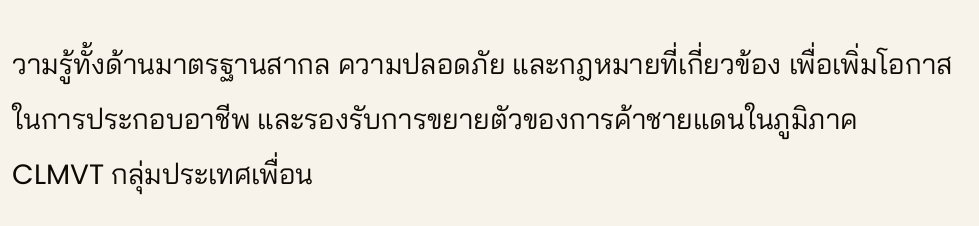วามรู้ทั้งด้านมาตรฐานสากล ความปลอดภัย และกฎหมายที่เกี่ยวข้อง เพื่อเพิ่มโอกาสในการประกอบอาชีพ และรองรับการขยายตัวของการค้าชายแดนในภูมิภาค CLMVT กลุ่มประเทศเพื่อน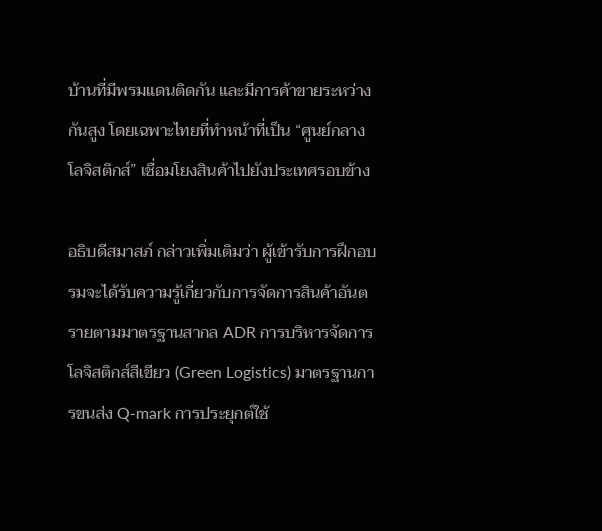บ้านที่มีพรมแดนติดกัน และมีการค้าขายระหว่างกันสูง โดยเฉพาะไทยที่ทำหน้าที่เป็น “ศูนย์กลางโลจิสติกส์” เชื่อมโยงสินค้าไปยังประเทศรอบข้าง

อธิบดีสมาสภ์ กล่าวเพิ่มเติมว่า ผู้เข้ารับการฝึกอบรมจะได้รับความรู้เกี่ยวกับการจัดการสินค้าอันตรายตามมาตรฐานสากล ADR การบริหารจัดการโลจิสติกส์สีเขียว (Green Logistics) มาตรฐานการขนส่ง Q-mark การประยุกต์ใช้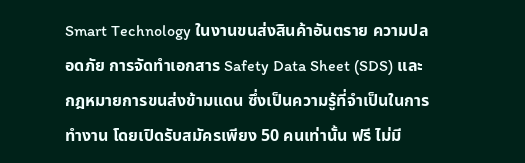Smart Technology ในงานขนส่งสินค้าอันตราย ความปลอดภัย การจัดทำเอกสาร Safety Data Sheet (SDS) และกฎหมายการขนส่งข้ามแดน ซึ่งเป็นความรู้ที่จำเป็นในการทำงาน โดยเปิดรับสมัครเพียง 50 คนเท่านั้น ฟรี ไม่มี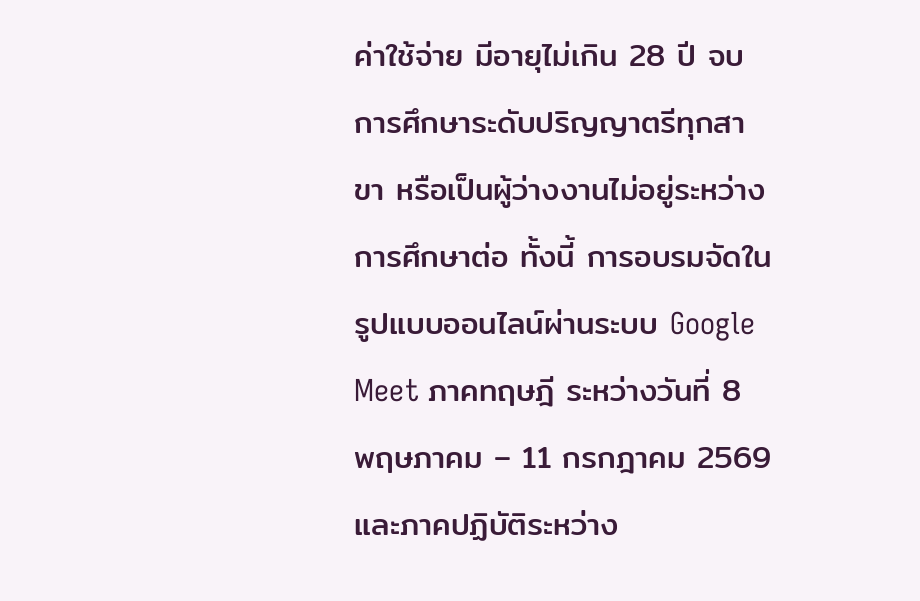ค่าใช้จ่าย มีอายุไม่เกิน 28 ปี จบการศึกษาระดับปริญญาตรีทุกสาขา หรือเป็นผู้ว่างงานไม่อยู่ระหว่างการศึกษาต่อ ทั้งนี้ การอบรมจัดในรูปแบบออนไลน์ผ่านระบบ Google Meet ภาคทฤษฎี ระหว่างวันที่ 8 พฤษภาคม – 11 กรกฎาคม 2569 และภาคปฏิบัติระหว่าง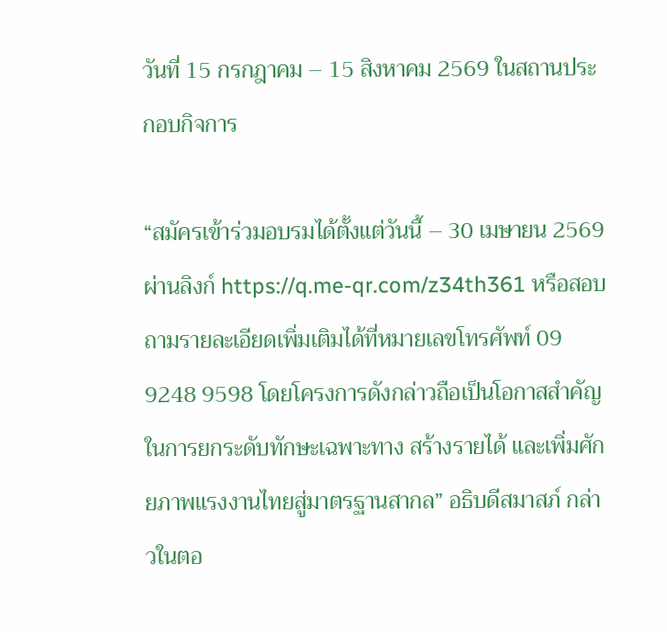วันที่ 15 กรกฎาคม – 15 สิงหาคม 2569 ในสถานประกอบกิจการ

“สมัครเข้าร่วมอบรมได้ตั้งแต่วันนี้ – 30 เมษายน 2569 ผ่านลิงก์ https://q.me-qr.com/z34th361 หรือสอบถามรายละเอียดเพิ่มเติมได้ที่หมายเลขโทรศัพท์ 09 9248 9598 โดยโครงการดังกล่าวถือเป็นโอกาสสำคัญในการยกระดับทักษะเฉพาะทาง สร้างรายได้ และเพิ่มศักยภาพแรงงานไทยสู่มาตรฐานสากล” อธิบดีสมาสภ์ กล่าวในตอ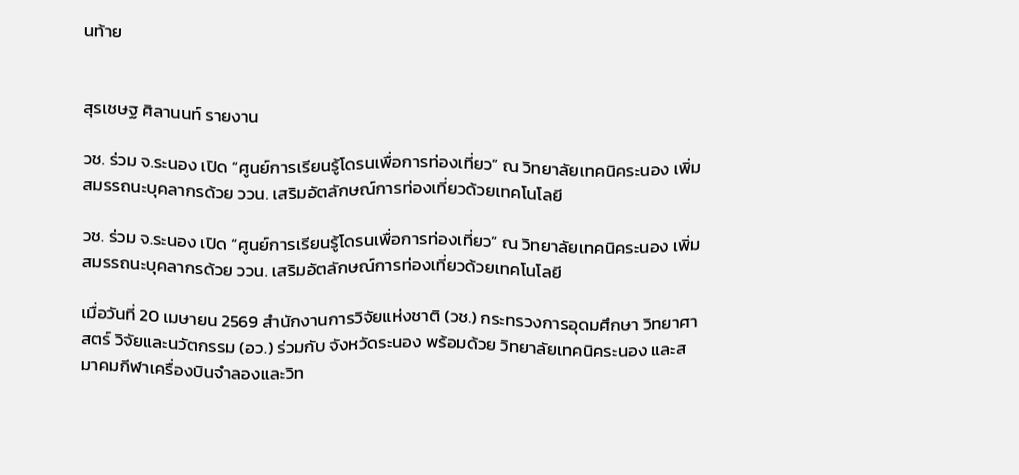นท้าย


สุรเชษฐ ศิลานนท์ รายงาน

วช. ร่วม จ.ระนอง เปิด “ศูนย์การเรียนรู้โดรนเพื่อการท่องเที่ยว” ณ วิทยาลัยเทคนิคระนอง เพิ่มสมรรถนะบุคลากรด้วย ววน. เสริมอัตลักษณ์การท่องเที่ยวด้วยเทคโนโลยี

วช. ร่วม จ.ระนอง เปิด “ศูนย์การเรียนรู้โดรนเพื่อการท่องเที่ยว” ณ วิทยาลัยเทคนิคระนอง เพิ่มสมรรถนะบุคลากรด้วย ววน. เสริมอัตลักษณ์การท่องเที่ยวด้วยเทคโนโลยี

เมื่อวันที่ 20 เมษายน 2569 สำนักงานการวิจัยแห่งชาติ (วช.) กระทรวงการอุดมศึกษา วิทยาศาสตร์ วิจัยและนวัตกรรม (อว.) ร่วมกับ จังหวัดระนอง พร้อมด้วย วิทยาลัยเทคนิคระนอง และสมาคมกีฬาเครื่องบินจำลองและวิท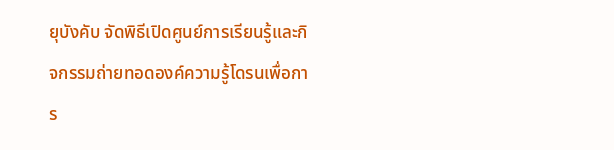ยุบังคับ จัดพิธีเปิดศูนย์การเรียนรู้และกิจกรรมถ่ายทอดองค์ความรู้โดรนเพื่อการ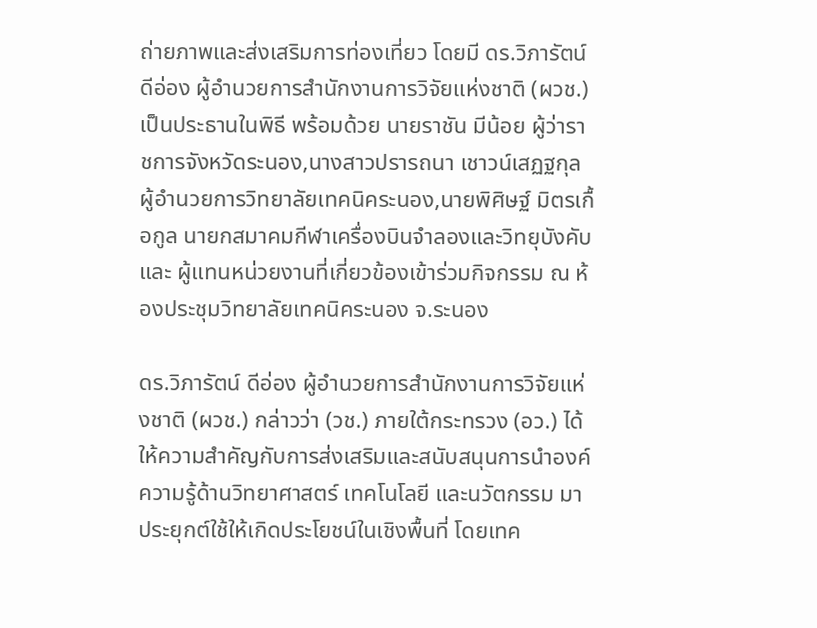ถ่ายภาพและส่งเสริมการท่องเที่ยว โดยมี ดร.วิภารัตน์ ดีอ่อง ผู้อำนวยการสำนักงานการวิจัยแห่งชาติ (ผวช.) เป็นประธานในพิธี พร้อมด้วย นายราชัน มีน้อย ผู้ว่าราชการจังหวัดระนอง,นางสาวปรารถนา เชาวน์เสฏฐกุล ผู้อำนวยการวิทยาลัยเทคนิคระนอง,นายพิศิษฐ์ มิตรเกื้อกูล นายกสมาคมกีฬาเครื่องบินจำลองและวิทยุบังคับ และ ผู้แทนหน่วยงานที่เกี่ยวข้องเข้าร่วมกิจกรรม ณ ห้องประชุมวิทยาลัยเทคนิคระนอง จ.ระนอง

ดร.วิภารัตน์ ดีอ่อง ผู้อำนวยการสำนักงานการวิจัยแห่งชาติ (ผวช.) กล่าวว่า (วช.) ภายใต้กระทรวง (อว.) ได้ให้ความสำคัญกับการส่งเสริมและสนับสนุนการนำองค์ความรู้ด้านวิทยาศาสตร์ เทคโนโลยี และนวัตกรรม มาประยุกต์ใช้ให้เกิดประโยชน์ในเชิงพื้นที่ โดยเทค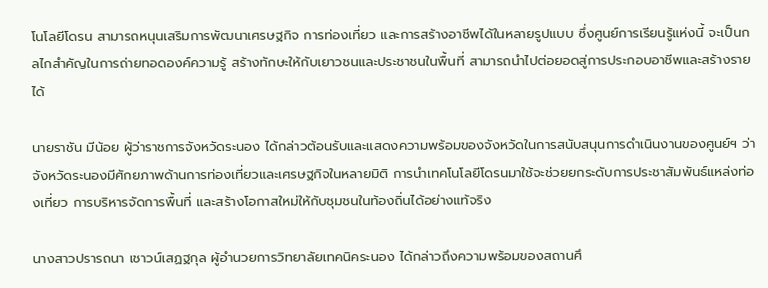โนโลยีโดรน สามารถหนุนเสริมการพัฒนาเศรษฐกิจ การท่องเที่ยว และการสร้างอาชีพได้ในหลายรูปแบบ ซึ่งศูนย์การเรียนรู้แห่งนี้ จะเป็นกลไกสำคัญในการถ่ายทอดองค์ความรู้ สร้างทักษะให้กับเยาวชนและประชาชนในพื้นที่ สามารถนำไปต่อยอดสู่การประกอบอาชีพและสร้างรายได้

นายราชัน มีน้อย ผู้ว่าราชการจังหวัดระนอง ได้กล่าวต้อนรับและแสดงความพร้อมของจังหวัดในการสนับสนุนการดำเนินงานของศูนย์ฯ ว่า จังหวัดระนองมีศักยภาพด้านการท่องเที่ยวและเศรษฐกิจในหลายมิติ การนำเทคโนโลยีโดรนมาใช้จะช่วยยกระดับการประชาสัมพันธ์แหล่งท่องเที่ยว การบริหารจัดการพื้นที่ และสร้างโอกาสใหม่ให้กับชุมชนในท้องถิ่นได้อย่างแท้จริง

นางสาวปรารถนา เชาวน์เสฏฐกุล ผู้อำนวยการวิทยาลัยเทคนิคระนอง ได้กล่าวถึงความพร้อมของสถานศึ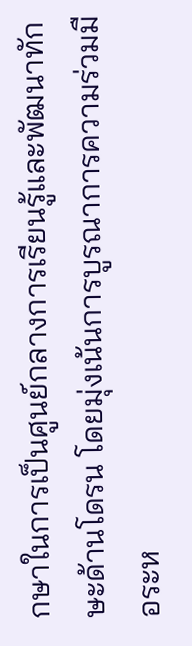กษาในการเป็นศูนย์กลางการเรียนรู้และพัฒนาทักษะด้านโดรน โดยมุ่งเน้นการบูรณาการความร่วมมือระห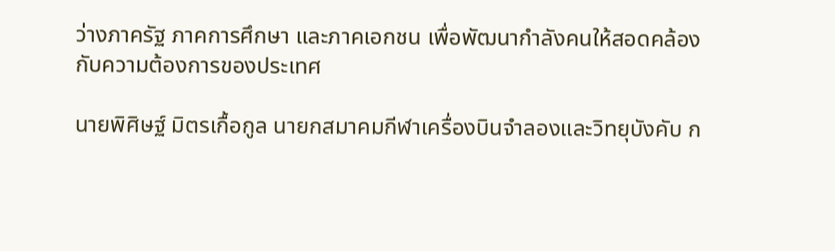ว่างภาครัฐ ภาคการศึกษา และภาคเอกชน เพื่อพัฒนากำลังคนให้สอดคล้องกับความต้องการของประเทศ

นายพิศิษฐ์ มิตรเกื้อกูล นายกสมาคมกีฬาเครื่องบินจำลองและวิทยุบังคับ ก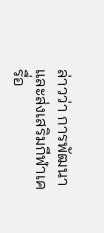ล่าวว่า การพัฒนาและส่งเสริมกีฬาเครื่อ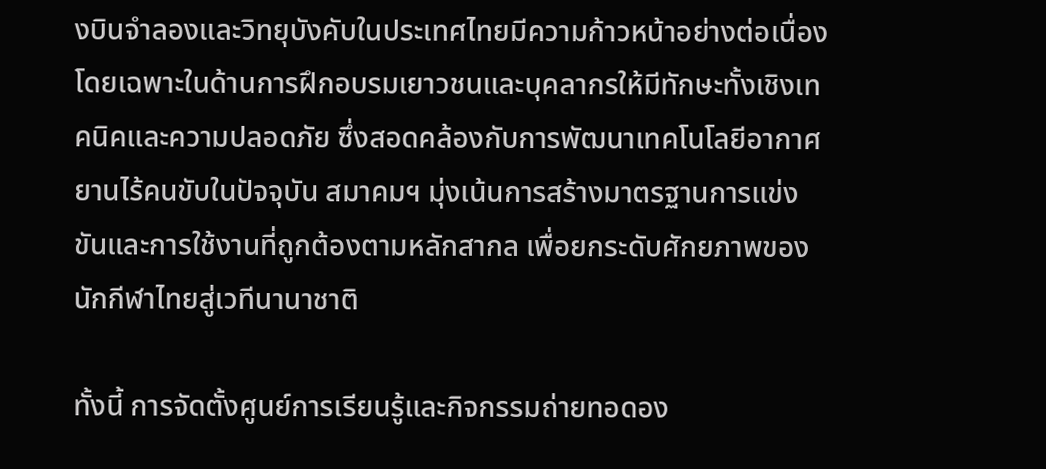งบินจำลองและวิทยุบังคับในประเทศไทยมีความก้าวหน้าอย่างต่อเนื่อง โดยเฉพาะในด้านการฝึกอบรมเยาวชนและบุคลากรให้มีทักษะทั้งเชิงเทคนิคและความปลอดภัย ซึ่งสอดคล้องกับการพัฒนาเทคโนโลยีอากาศยานไร้คนขับในปัจจุบัน สมาคมฯ มุ่งเน้นการสร้างมาตรฐานการแข่งขันและการใช้งานที่ถูกต้องตามหลักสากล เพื่อยกระดับศักยภาพของนักกีฬาไทยสู่เวทีนานาชาติ

ทั้งนี้ การจัดตั้งศูนย์การเรียนรู้และกิจกรรมถ่ายทอดอง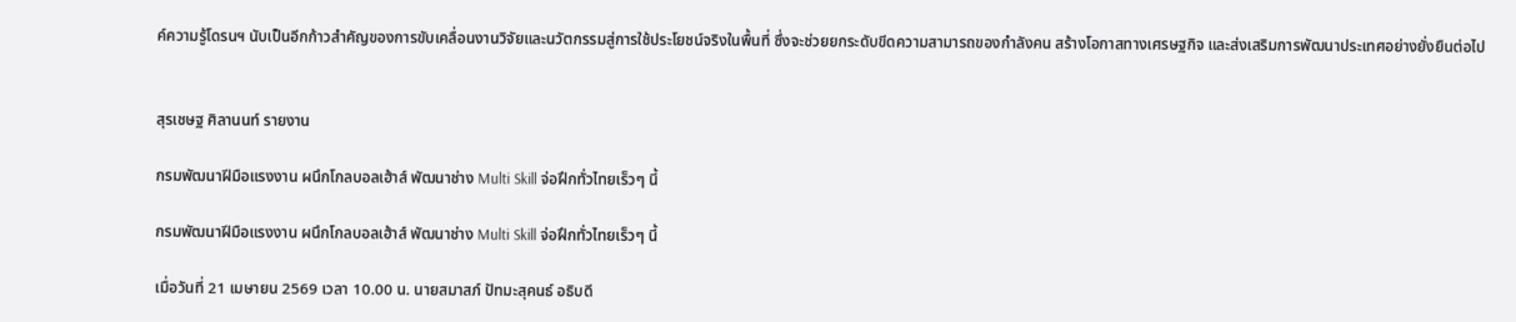ค์ความรู้โดรนฯ นับเป็นอีกก้าวสำคัญของการขับเคลื่อนงานวิจัยและนวัตกรรมสู่การใช้ประโยชน์จริงในพื้นที่ ซึ่งจะช่วยยกระดับขีดความสามารถของกำลังคน สร้างโอกาสทางเศรษฐกิจ และส่งเสริมการพัฒนาประเทศอย่างยั่งยืนต่อไป


สุรเชษฐ ศิลานนท์ รายงาน

กรมพัฒนาฝีมือแรงงาน ผนึกโกลบอลเฮ้าส์ พัฒนาช่าง Multi Skill จ่อฝึกทั่วไทยเร็วๆ นี้

กรมพัฒนาฝีมือแรงงาน ผนึกโกลบอลเฮ้าส์ พัฒนาช่าง Multi Skill จ่อฝึกทั่วไทยเร็วๆ นี้

เมื่อวันที่ 21 เมษายน 2569 เวลา 10.00 น. นายสมาสภ์ ปัทมะสุคนธ์ อธิบดี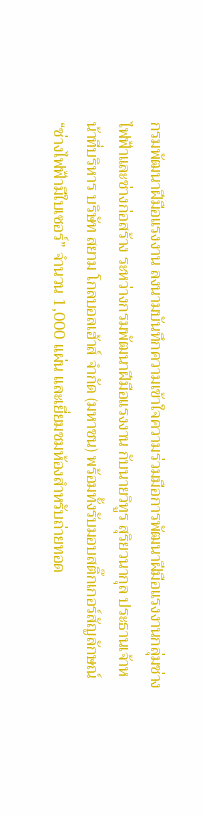กรมพัฒนาฝีมือแรงงาน ลงนามบันทึกความเข้าใจความร่วมมือการพัฒนาฝีมือแรงงานกลุ่มช่างไฟฟ้าและช่างก่อสร้าง ระหว่างกรมพัฒนาฝีมือแรงงาน กับนายวิทูร สุริยวนากุล ประธานเจ้าหน้าที่บริหาร บริษัท สยาม โกลบอลเฮ้าส์ จำกัด (มหาชน) พร้อมทั้งรับมอบสติ๊กเกอร์สัญลักษณ์ “ช่างไฟฟ้ามีใบเซอร์” จำนวน 1,000 แผ่น และเยี่ยมชมห้องสำหรับถ่ายทอด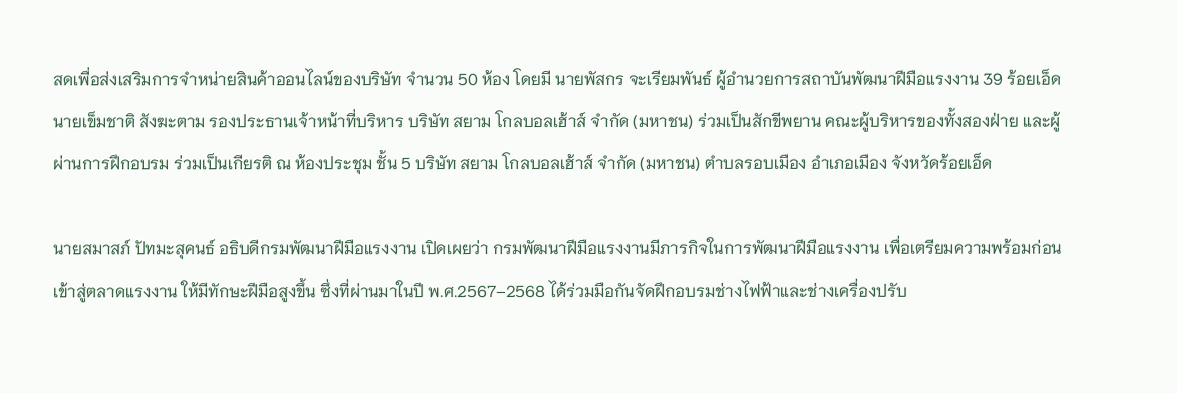สดเพื่อส่งเสริมการจำหน่ายสินค้าออนไลน์ของบริษัท จำนวน 50 ห้อง โดยมี นายพัสกร จะเรียมพันธ์ ผู้อำนวยการสถาบันพัฒนาฝีมือแรงงาน 39 ร้อยเอ็ด นายเข็มชาติ สังฆะตาม รองประธานเจ้าหน้าที่บริหาร บริษัท สยาม โกลบอลเฮ้าส์ จำกัด (มหาชน) ร่วมเป็นสักขีพยาน คณะผู้บริหารของทั้งสองฝ่าย และผู้ผ่านการฝึกอบรม ร่วมเป็นเกียรติ ณ ห้องประชุม ชั้น 5 บริษัท สยาม โกลบอลเฮ้าส์ จำกัด (มหาชน) ตำบลรอบเมือง อำเภอเมือง จังหวัดร้อยเอ็ด

นายสมาสภ์ ปัทมะสุคนธ์ อธิบดีกรมพัฒนาฝีมือแรงงาน เปิดเผยว่า กรมพัฒนาฝีมือแรงงานมีภารกิจในการพัฒนาฝีมือแรงงาน เพื่อเตรียมความพร้อมก่อนเข้าสู่ตลาดแรงงาน ให้มีทักษะฝีมือสูงขึ้น ซึ่งที่ผ่านมาในปี พ.ศ.2567–2568 ได้ร่วมมือกันจัดฝึกอบรมช่างไฟฟ้าและช่างเครื่องปรับ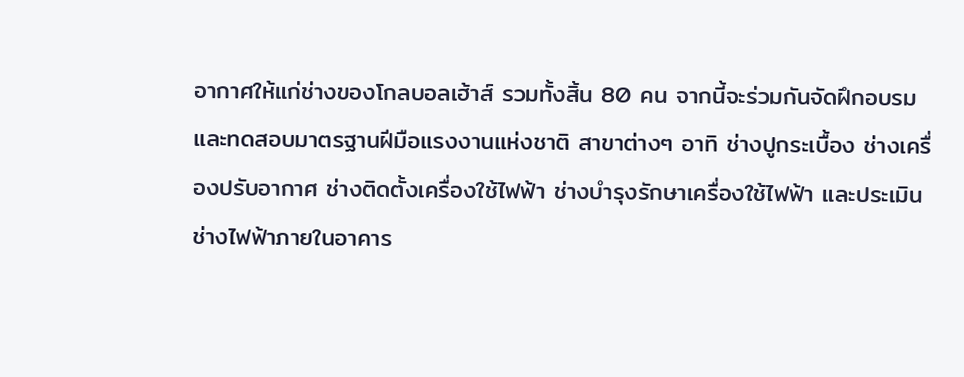อากาศให้แก่ช่างของโกลบอลเฮ้าส์ รวมทั้งสิ้น 80 คน จากนี้จะร่วมกันจัดฝึกอบรมและทดสอบมาตรฐานฝีมือแรงงานแห่งชาติ สาขาต่างๆ อาทิ ช่างปูกระเบื้อง ช่างเครื่องปรับอากาศ ช่างติดตั้งเครื่องใช้ไฟฟ้า ช่างบำรุงรักษาเครื่องใช้ไฟฟ้า และประเมินช่างไฟฟ้าภายในอาคาร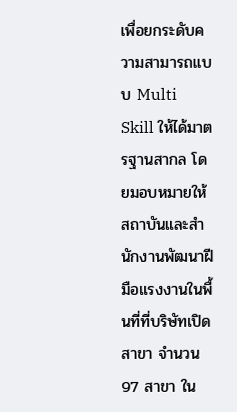เพื่อยกระดับความสามารถแบบ Multi Skill ให้ได้มาตรฐานสากล โดยมอบหมายให้สถาบันและสำนักงานพัฒนาฝีมือแรงงานในพื้นที่ที่บริษัทเปิดสาขา จำนวน 97 สาขา ใน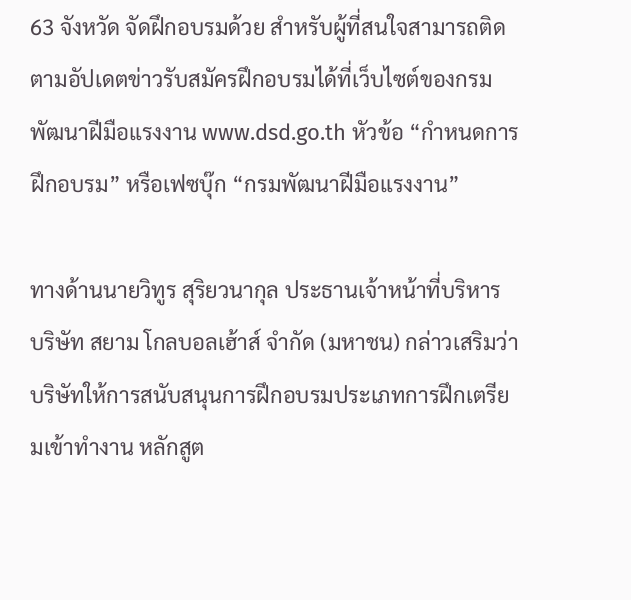63 จังหวัด จัดฝึกอบรมด้วย สำหรับผู้ที่สนใจสามารถติดตามอัปเดตข่าวรับสมัครฝึกอบรมได้ที่เว็บไซต์ของกรมพัฒนาฝีมือแรงงาน www.dsd.go.th หัวข้อ “กำหนดการฝึกอบรม” หรือเฟซบุ๊ก “กรมพัฒนาฝีมือแรงงาน”

ทางด้านนายวิทูร สุริยวนากุล ประธานเจ้าหน้าที่บริหาร บริษัท สยาม โกลบอลเฮ้าส์ จำกัด (มหาชน) กล่าวเสริมว่า บริษัทให้การสนับสนุนการฝึกอบรมประเภทการฝึกเตรียมเข้าทำงาน หลักสูต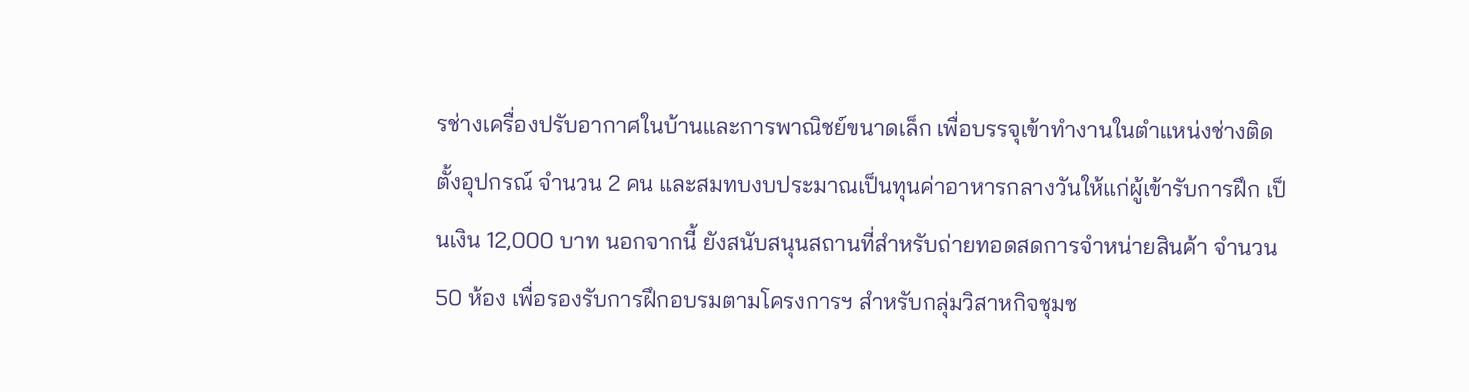รช่างเครื่องปรับอากาศในบ้านและการพาณิชย์ขนาดเล็ก เพื่อบรรจุเข้าทำงานในตำแหน่งช่างติดตั้งอุปกรณ์ จำนวน 2 คน และสมทบงบประมาณเป็นทุนค่าอาหารกลางวันให้แก่ผู้เข้ารับการฝึก เป็นเงิน 12,000 บาท นอกจากนี้ ยังสนับสนุนสถานที่สำหรับถ่ายทอดสดการจำหน่ายสินค้า จำนวน 50 ห้อง เพื่อรองรับการฝึกอบรมตามโครงการฯ สำหรับกลุ่มวิสาหกิจชุมช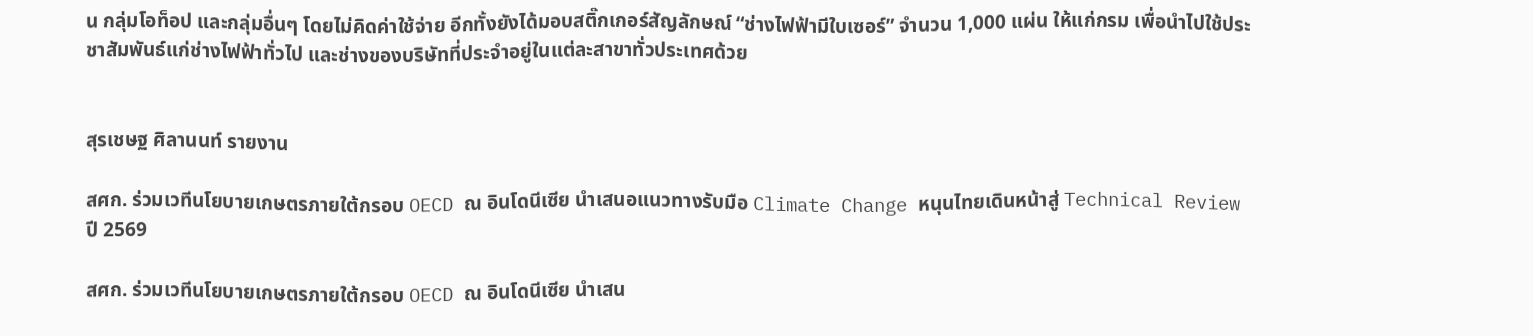น กลุ่มโอท็อป และกลุ่มอื่นๆ โดยไม่คิดค่าใช้จ่าย อีกทั้งยังได้มอบสติ๊กเกอร์สัญลักษณ์ “ช่างไฟฟ้ามีใบเซอร์” จำนวน 1,000 แผ่น ให้แก่กรม เพื่อนำไปใช้ประชาสัมพันธ์แก่ช่างไฟฟ้าทั่วไป และช่างของบริษัทที่ประจำอยู่ในแต่ละสาขาทั่วประเทศด้วย


สุรเชษฐ ศิลานนท์ รายงาน

สศก. ร่วมเวทีนโยบายเกษตรภายใต้กรอบ OECD ณ อินโดนีเซีย นำเสนอแนวทางรับมือ Climate Change หนุนไทยเดินหน้าสู่ Technical Review ปี 2569

สศก. ร่วมเวทีนโยบายเกษตรภายใต้กรอบ OECD ณ อินโดนีเซีย นำเสน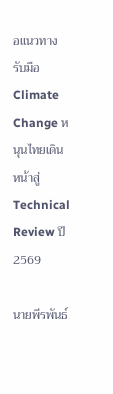อแนวทางรับมือ Climate Change หนุนไทยเดินหน้าสู่ Technical Review ปี 2569

นายพีรพันธ์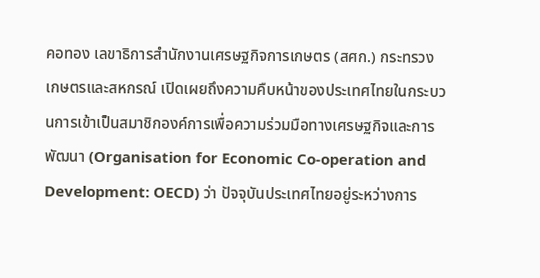คอทอง เลขาธิการสำนักงานเศรษฐกิจการเกษตร (สศก.) กระทรวงเกษตรและสหกรณ์ เปิดเผยถึงความคืบหน้าของประเทศไทยในกระบวนการเข้าเป็นสมาชิกองค์การเพื่อความร่วมมือทางเศรษฐกิจและการพัฒนา (Organisation for Economic Co-operation and Development: OECD) ว่า ปัจจุบันประเทศไทยอยู่ระหว่างการ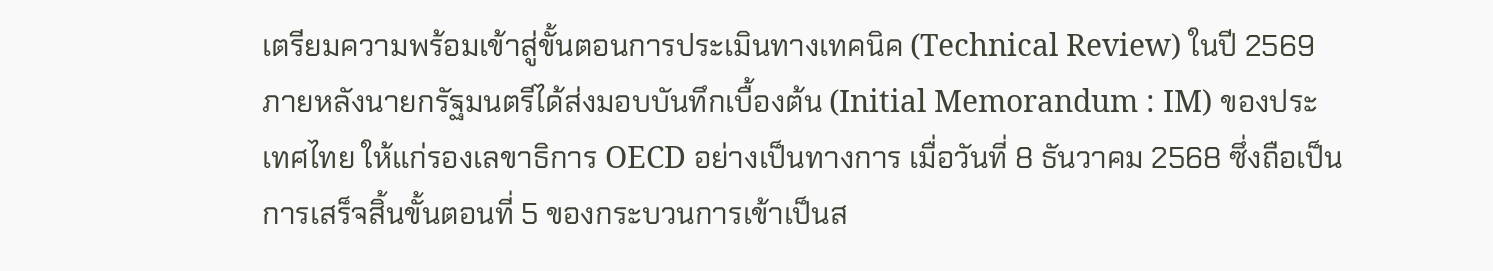เตรียมความพร้อมเข้าสู่ขั้นตอนการประเมินทางเทคนิค (Technical Review) ในปี 2569 ภายหลังนายกรัฐมนตรีได้ส่งมอบบันทึกเบื้องต้น (Initial Memorandum : IM) ของประเทศไทย ให้แก่รองเลขาธิการ OECD อย่างเป็นทางการ เมื่อวันที่ 8 ธันวาคม 2568 ซึ่งถือเป็นการเสร็จสิ้นขั้นตอนที่ 5 ของกระบวนการเข้าเป็นส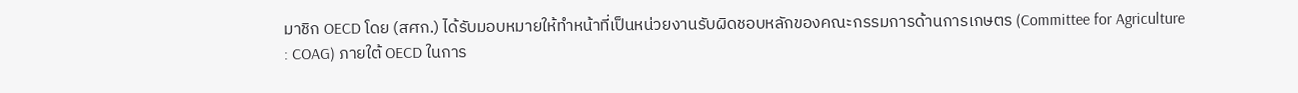มาชิก OECD โดย (สศก.) ได้รับมอบหมายให้ทำหน้าที่เป็นหน่วยงานรับผิดชอบหลักของคณะกรรมการด้านการเกษตร (Committee for Agriculture : COAG) ภายใต้ OECD ในการ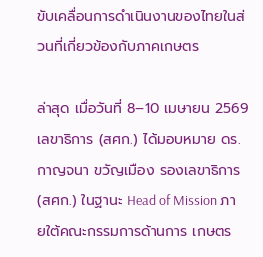ขับเคลื่อนการดำเนินงานของไทยในส่วนที่เกี่ยวข้องกับภาคเกษตร

ล่าสุด เมื่อวันที่ 8–10 เมษายน 2569 เลขาธิการ (สศก.) ได้มอบหมาย ดร.กาญจนา ขวัญเมือง รองเลขาธิการ (สศก.) ในฐานะ Head of Mission ภายใต้คณะกรรมการด้านการ เกษตร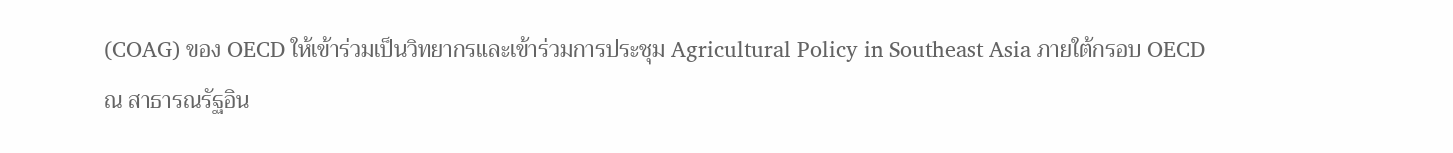(COAG) ของ OECD ให้เข้าร่วมเป็นวิทยากรและเข้าร่วมการประชุม Agricultural Policy in Southeast Asia ภายใต้กรอบ OECD ณ สาธารณรัฐอิน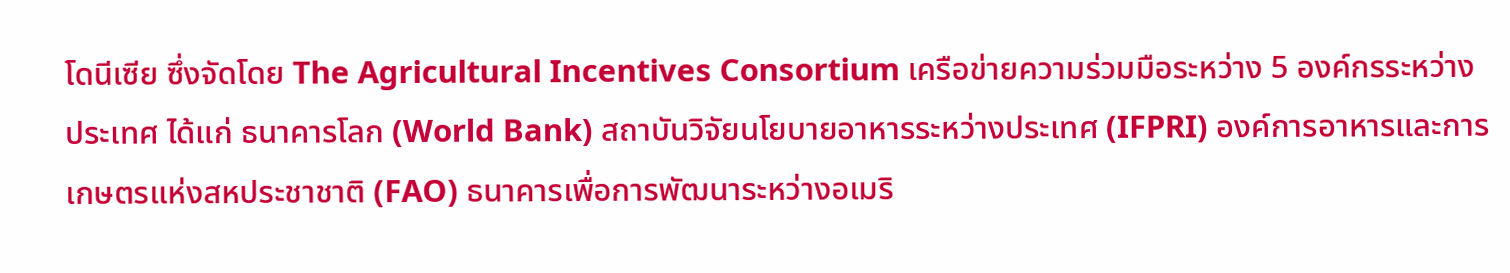โดนีเซีย ซึ่งจัดโดย The Agricultural Incentives Consortium เครือข่ายความร่วมมือระหว่าง 5 องค์กรระหว่างประเทศ ได้แก่ ธนาคารโลก (World Bank) สถาบันวิจัยนโยบายอาหารระหว่างประเทศ (IFPRI) องค์การอาหารและการเกษตรแห่งสหประชาชาติ (FAO) ธนาคารเพื่อการพัฒนาระหว่างอเมริ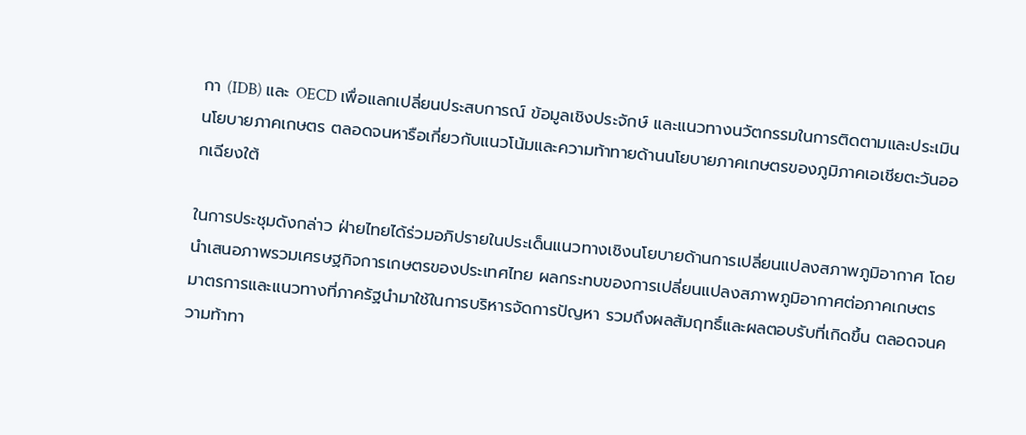กา (IDB) และ OECD เพื่อแลกเปลี่ยนประสบการณ์ ข้อมูลเชิงประจักษ์ และแนวทางนวัตกรรมในการติดตามและประเมินนโยบายภาคเกษตร ตลอดจนหารือเกี่ยวกับแนวโน้มและความท้าทายด้านนโยบายภาคเกษตรของภูมิภาคเอเชียตะวันออกเฉียงใต้

ในการประชุมดังกล่าว ฝ่ายไทยได้ร่วมอภิปรายในประเด็นแนวทางเชิงนโยบายด้านการเปลี่ยนแปลงสภาพภูมิอากาศ โดยนำเสนอภาพรวมเศรษฐกิจการเกษตรของประเทศไทย ผลกระทบของการเปลี่ยนแปลงสภาพภูมิอากาศต่อภาคเกษตร มาตรการและแนวทางที่ภาครัฐนำมาใช้ในการบริหารจัดการปัญหา รวมถึงผลสัมฤทธิ์และผลตอบรับที่เกิดขึ้น ตลอดจนความท้าทา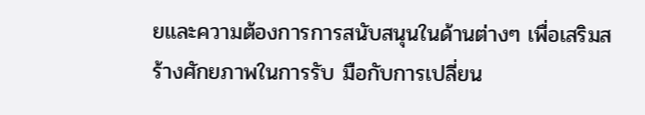ยและความต้องการการสนับสนุนในด้านต่างๆ เพื่อเสริมสร้างศักยภาพในการรับ มือกับการเปลี่ยน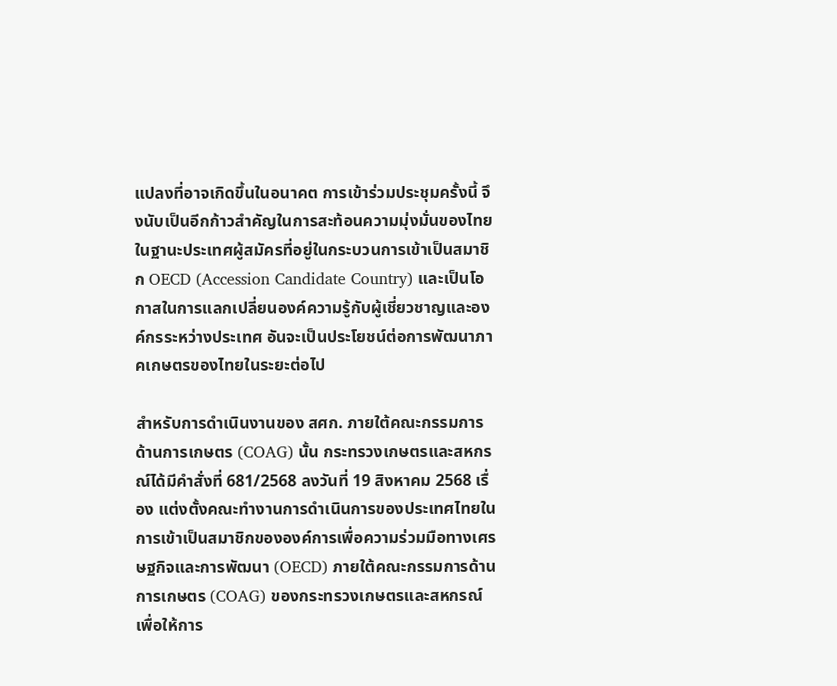แปลงที่อาจเกิดขึ้นในอนาคต การเข้าร่วมประชุมครั้งนี้ จึงนับเป็นอีกก้าวสำคัญในการสะท้อนความมุ่งมั่นของไทยในฐานะประเทศผู้สมัครที่อยู่ในกระบวนการเข้าเป็นสมาชิก OECD (Accession Candidate Country) และเป็นโอกาสในการแลกเปลี่ยนองค์ความรู้กับผู้เชี่ยวชาญและองค์กรระหว่างประเทศ อันจะเป็นประโยชน์ต่อการพัฒนาภาคเกษตรของไทยในระยะต่อไป

สำหรับการดำเนินงานของ สศก. ภายใต้คณะกรรมการด้านการเกษตร (COAG) นั้น กระทรวงเกษตรและสหกรณ์ได้มีคำสั่งที่ 681/2568 ลงวันที่ 19 สิงหาคม 2568 เรื่อง แต่งตั้งคณะทำงานการดำเนินการของประเทศไทยในการเข้าเป็นสมาชิกขององค์การเพื่อความร่วมมือทางเศรษฐกิจและการพัฒนา (OECD) ภายใต้คณะกรรมการด้านการเกษตร (COAG) ของกระทรวงเกษตรและสหกรณ์ เพื่อให้การ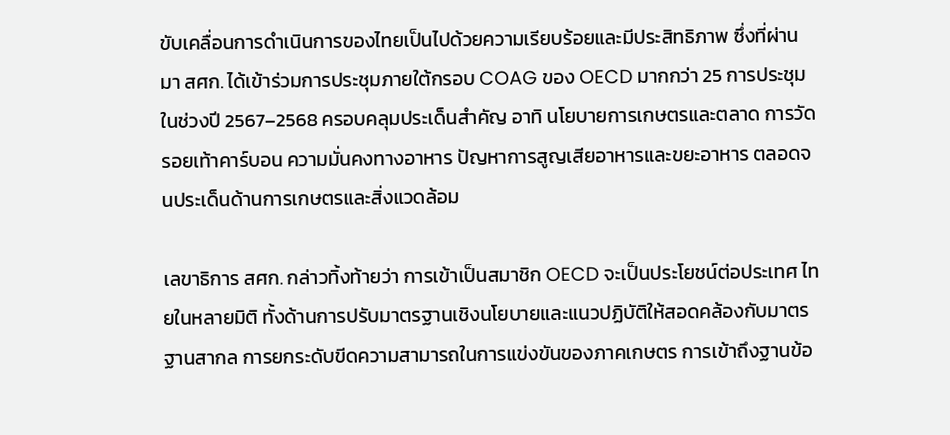ขับเคลื่อนการดำเนินการของไทยเป็นไปด้วยความเรียบร้อยและมีประสิทธิภาพ ซึ่งที่ผ่านมา สศก. ได้เข้าร่วมการประชุมภายใต้กรอบ COAG ของ OECD มากกว่า 25 การประชุม ในช่วงปี 2567–2568 ครอบคลุมประเด็นสำคัญ อาทิ นโยบายการเกษตรและตลาด การวัดรอยเท้าคาร์บอน ความมั่นคงทางอาหาร ปัญหาการสูญเสียอาหารและขยะอาหาร ตลอดจนประเด็นด้านการเกษตรและสิ่งแวดล้อม

เลขาธิการ สศก. กล่าวทิ้งท้ายว่า การเข้าเป็นสมาชิก OECD จะเป็นประโยชน์ต่อประเทศ ไทยในหลายมิติ ทั้งด้านการปรับมาตรฐานเชิงนโยบายและแนวปฏิบัติให้สอดคล้องกับมาตรฐานสากล การยกระดับขีดความสามารถในการแข่งขันของภาคเกษตร การเข้าถึงฐานข้อ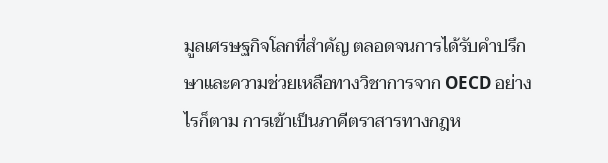มูลเศรษฐกิจโลกที่สำคัญ ตลอดจนการได้รับคำปรึกษาและความช่วยเหลือทางวิชาการจาก OECD อย่างไรก็ตาม การเข้าเป็นภาคีตราสารทางกฎห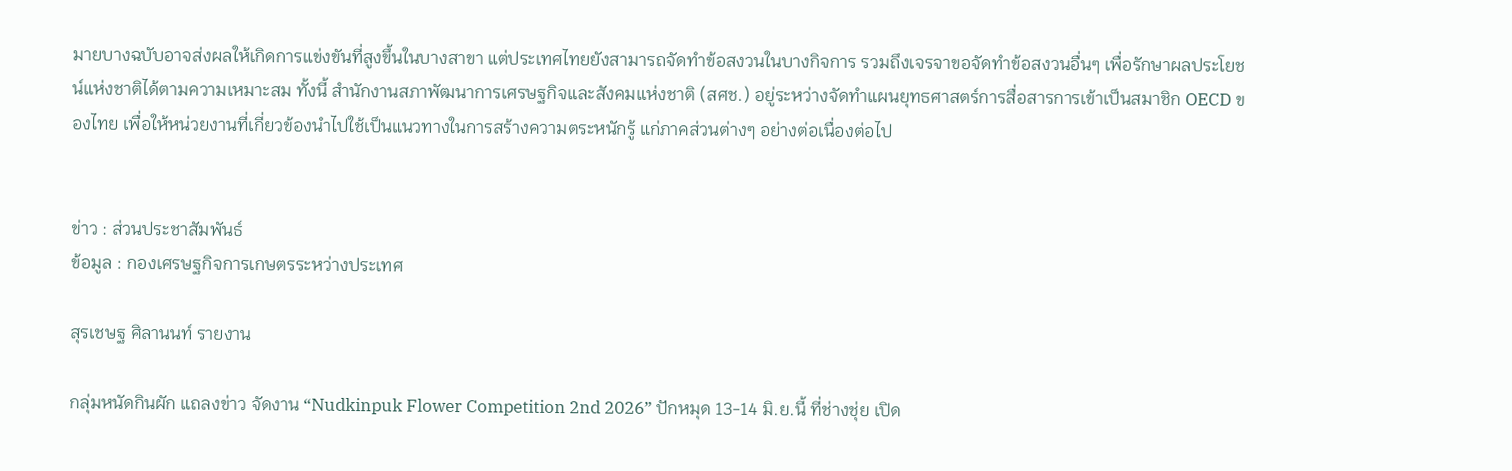มายบางฉบับอาจส่งผลให้เกิดการแข่งขันที่สูงขึ้นในบางสาขา แต่ประเทศไทยยังสามารถจัดทำข้อสงวนในบางกิจการ รวมถึงเจรจาขอจัดทำข้อสงวนอื่นๆ เพื่อรักษาผลประโยชน์แห่งชาติได้ตามความเหมาะสม ทั้งนี้ สำนักงานสภาพัฒนาการเศรษฐกิจและสังคมแห่งชาติ (สศช.) อยู่ระหว่างจัดทำแผนยุทธศาสตร์การสื่อสารการเข้าเป็นสมาชิก OECD ของไทย เพื่อให้หน่วยงานที่เกี่ยวข้องนำไปใช้เป็นแนวทางในการสร้างความตระหนักรู้ แก่ภาคส่วนต่างๆ อย่างต่อเนื่องต่อไป


ข่าว : ส่วนประชาสัมพันธ์
ข้อมูล : กองเศรษฐกิจการเกษตรระหว่างประเทศ

สุรเชษฐ ศิลานนท์ รายงาน

กลุ่มหนัดกินผัก แถลงข่าว จัดงาน “Nudkinpuk Flower Competition 2nd 2026” ปักหมุด 13-14 มิ.ย.นี้ ที่ช่างชุ่ย เปิด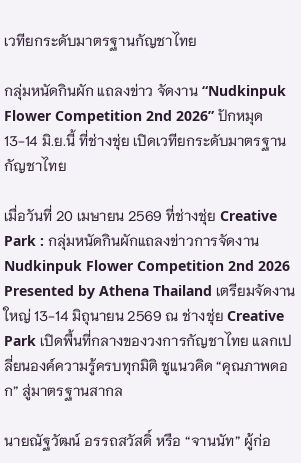เวทียกระดับมาตรฐานกัญชาไทย

กลุ่มหนัดกินผัก แถลงข่าว จัดงาน “Nudkinpuk Flower Competition 2nd 2026” ปักหมุด 13-14 มิ.ย.นี้ ที่ช่างชุ่ย เปิดเวทียกระดับมาตรฐานกัญชาไทย

เมื่อวันที่ 20 เมษายน 2569 ที่ช่างชุ่ย Creative Park : กลุ่มหนัดกินผักแถลงข่าวการจัดงาน Nudkinpuk Flower Competition 2nd 2026 Presented by Athena Thailand เตรียมจัดงานใหญ่ 13-14 มิถุนายน 2569 ณ ช่างชุ่ย Creative Park เปิดพื้นที่กลางของวงการกัญชาไทย แลกเปลี่ยนองค์ความรู้ครบทุกมิติ ชูแนวคิด “คุณภาพดอก” สู่มาตรฐานสากล

นายณัฐวัฒน์ อรรถสวัสดิ์ หรือ “จานนัท” ผู้ก่อ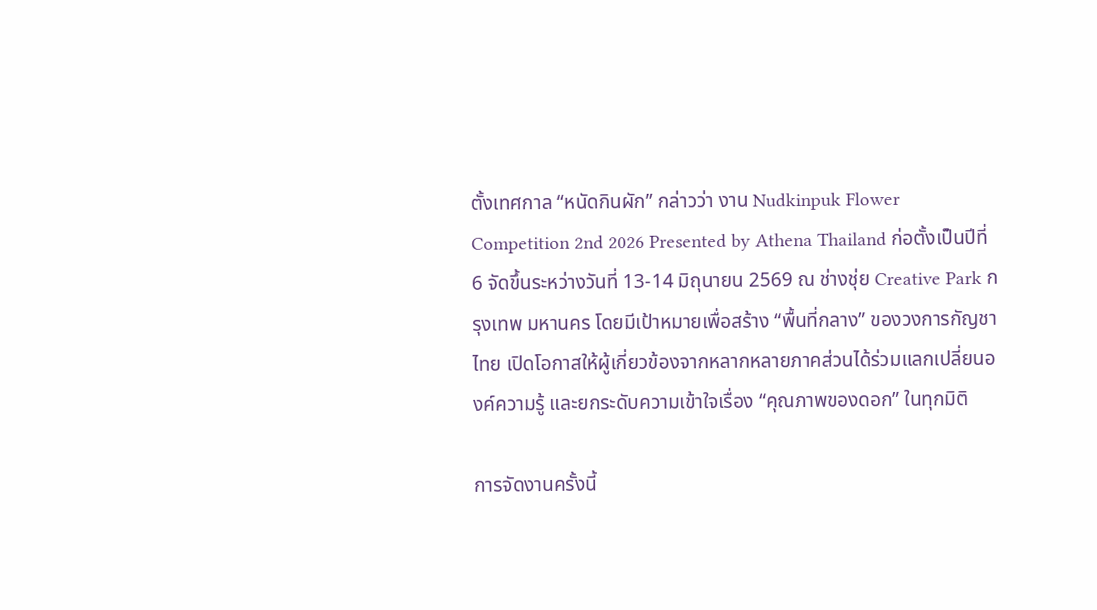ตั้งเทศกาล “หนัดกินผัก” กล่าวว่า งาน Nudkinpuk Flower Competition 2nd 2026 Presented by Athena Thailand ก่อตั้งเป็นปีที่ 6 จัดขึ้นระหว่างวันที่ 13-14 มิถุนายน 2569 ณ ช่างชุ่ย Creative Park กรุงเทพ มหานคร โดยมีเป้าหมายเพื่อสร้าง “พื้นที่กลาง” ของวงการกัญชาไทย เปิดโอกาสให้ผู้เกี่ยวข้องจากหลากหลายภาคส่วนได้ร่วมแลกเปลี่ยนองค์ความรู้ และยกระดับความเข้าใจเรื่อง “คุณภาพของดอก” ในทุกมิติ

การจัดงานครั้งนี้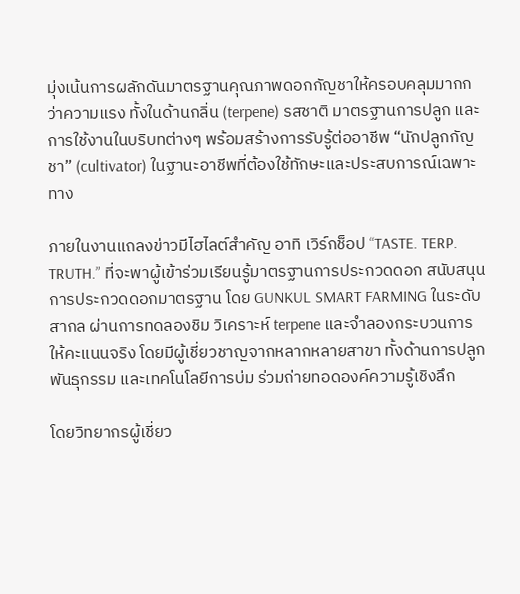มุ่งเน้นการผลักดันมาตรฐานคุณภาพดอกกัญชาให้ครอบคลุมมากกว่าความแรง ทั้งในด้านกลิ่น (terpene) รสชาติ มาตรฐานการปลูก และการใช้งานในบริบทต่างๆ พร้อมสร้างการรับรู้ต่ออาชีพ “นักปลูกกัญชา” (cultivator) ในฐานะอาชีพที่ต้องใช้ทักษะและประสบการณ์เฉพาะทาง

ภายในงานแถลงข่าวมีไฮไลต์สำคัญ อาทิ เวิร์กช็อป “TASTE. TERP. TRUTH.” ที่จะพาผู้เข้าร่วมเรียนรู้มาตรฐานการประกวดดอก สนับสนุนการประกวดดอกมาตรฐาน โดย GUNKUL SMART FARMING ในระดับสากล ผ่านการทดลองชิม วิเคราะห์ terpene และจำลองกระบวนการให้คะแนนจริง โดยมีผู้เชี่ยวชาญจากหลากหลายสาขา ทั้งด้านการปลูก พันธุกรรม และเทคโนโลยีการบ่ม ร่วมถ่ายทอดองค์ความรู้เชิงลึก

โดยวิทยากรผู้เชี่ยว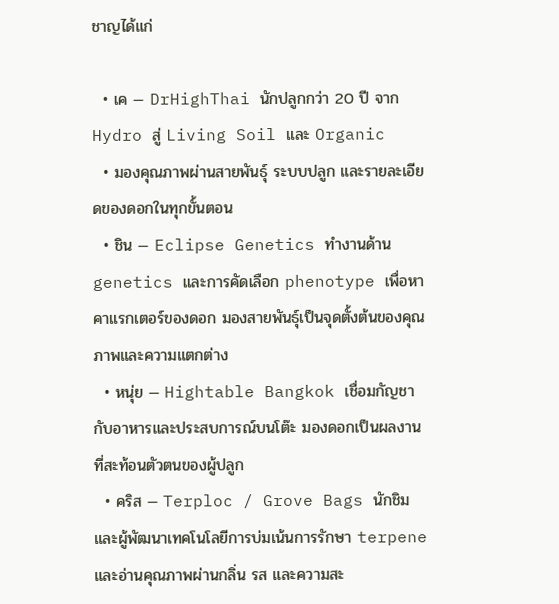ชาญได้แก่

  • เค — DrHighThai นักปลูกกว่า 20 ปี จาก Hydro สู่ Living Soil และ Organic
  • มองคุณภาพผ่านสายพันธุ์ ระบบปลูก และรายละเอียดของดอกในทุกขั้นตอน
  • ชิน — Eclipse Genetics ทำงานด้าน genetics และการคัดเลือก phenotype เพื่อหาคาแรกเตอร์ของดอก มองสายพันธุ์เป็นจุดตั้งต้นของคุณภาพและความแตกต่าง
  • หนุ่ย — Hightable Bangkok เชื่อมกัญชากับอาหารและประสบการณ์บนโต๊ะ มองดอกเป็นผลงานที่สะท้อนตัวตนของผู้ปลูก
  • คริส — Terploc / Grove Bags นักชิมและผู้พัฒนาเทคโนโลยีการบ่มเน้นการรักษา terpene และอ่านคุณภาพผ่านกลิ่น รส และความสะ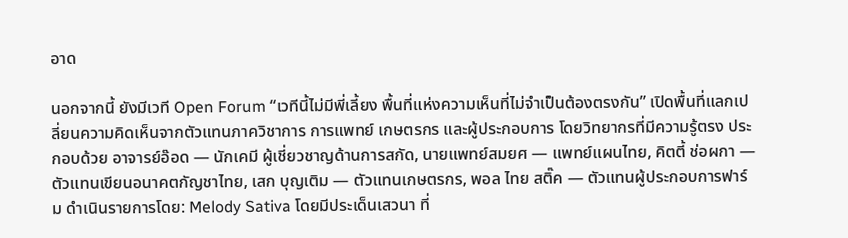อาด

นอกจากนี้ ยังมีเวที Open Forum “เวทีนี้ไม่มีพี่เลี้ยง พื้นที่แห่งความเห็นที่ไม่จำเป็นต้องตรงกัน” เปิดพื้นที่แลกเปลี่ยนความคิดเห็นจากตัวแทนภาควิชาการ การแพทย์ เกษตรกร และผู้ประกอบการ โดยวิทยากรที่มีความรู้ตรง ประกอบด้วย อาจารย์อ๊อด — นักเคมี ผู้เชี่ยวชาญด้านการสกัด, นายแพทย์สมยศ — แพทย์แผนไทย, คิตตี้ ช่อผกา — ตัวแทนเขียนอนาคตกัญชาไทย, เสก บุญเติม — ตัวแทนเกษตรกร, พอล ไทย สติ๊ค — ตัวแทนผู้ประกอบการฟาร์ม ดำเนินรายการโดย: Melody Sativa โดยมีประเด็นเสวนา ที่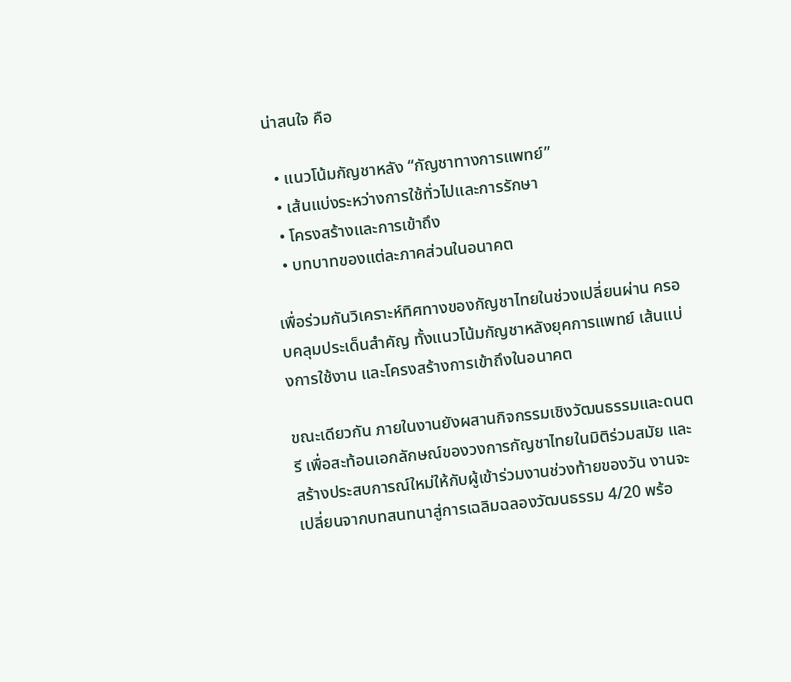น่าสนใจ คือ

  • แนวโน้มกัญชาหลัง “กัญชาทางการแพทย์”
  • เส้นแบ่งระหว่างการใช้ทั่วไปและการรักษา
  • โครงสร้างและการเข้าถึง
  • บทบาทของแต่ละภาคส่วนในอนาคต

เพื่อร่วมกันวิเคราะห์ทิศทางของกัญชาไทยในช่วงเปลี่ยนผ่าน ครอบคลุมประเด็นสำคัญ ทั้งแนวโน้มกัญชาหลังยุคการแพทย์ เส้นแบ่งการใช้งาน และโครงสร้างการเข้าถึงในอนาคต

ขณะเดียวกัน ภายในงานยังผสานกิจกรรมเชิงวัฒนธรรมและดนตรี เพื่อสะท้อนเอกลักษณ์ของวงการกัญชาไทยในมิติร่วมสมัย และสร้างประสบการณ์ใหม่ให้กับผู้เข้าร่วมงานช่วงท้ายของวัน งานจะเปลี่ยนจากบทสนทนาสู่การเฉลิมฉลองวัฒนธรรม 4/20 พร้อ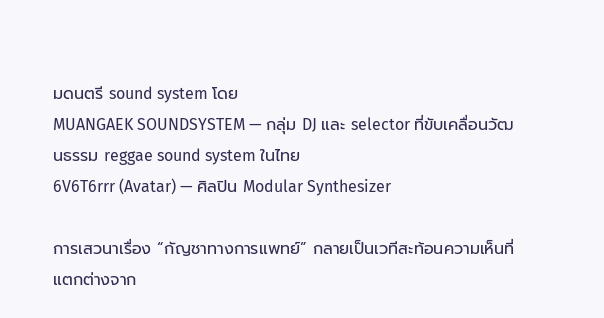มดนตรี sound system โดย
MUANGAEK SOUNDSYSTEM — กลุ่ม DJ และ selector ที่ขับเคลื่อนวัฒนธรรม reggae sound system ในไทย
6V6T6rrr (Avatar) — ศิลปิน Modular Synthesizer

การเสวนาเรื่อง “กัญชาทางการแพทย์” กลายเป็นเวทีสะท้อนความเห็นที่แตกต่างจาก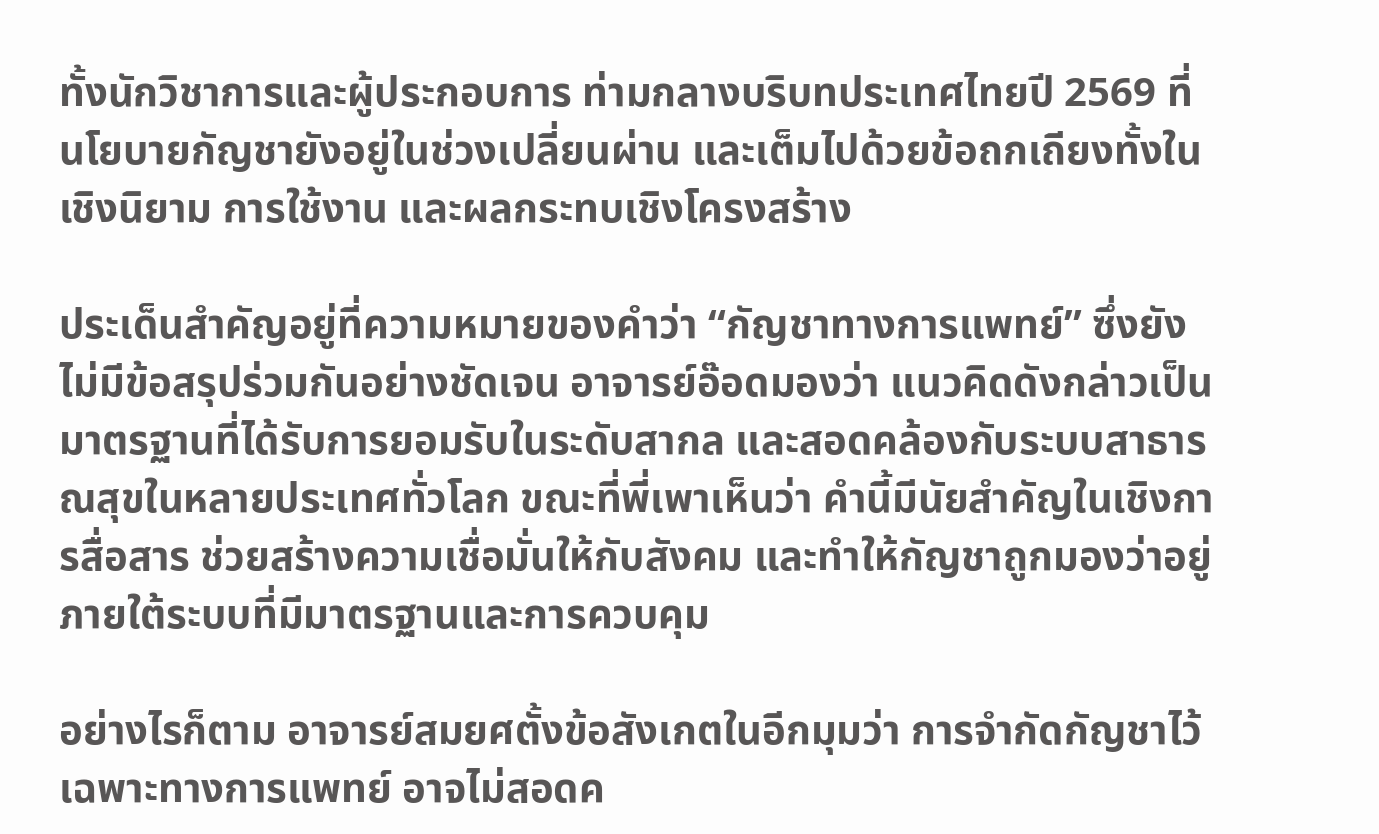ทั้งนักวิชาการและผู้ประกอบการ ท่ามกลางบริบทประเทศไทยปี 2569 ที่นโยบายกัญชายังอยู่ในช่วงเปลี่ยนผ่าน และเต็มไปด้วยข้อถกเถียงทั้งในเชิงนิยาม การใช้งาน และผลกระทบเชิงโครงสร้าง

ประเด็นสำคัญอยู่ที่ความหมายของคำว่า “กัญชาทางการแพทย์” ซึ่งยังไม่มีข้อสรุปร่วมกันอย่างชัดเจน อาจารย์อ๊อดมองว่า แนวคิดดังกล่าวเป็นมาตรฐานที่ได้รับการยอมรับในระดับสากล และสอดคล้องกับระบบสาธารณสุขในหลายประเทศทั่วโลก ขณะที่พี่เพาเห็นว่า คำนี้มีนัยสำคัญในเชิงการสื่อสาร ช่วยสร้างความเชื่อมั่นให้กับสังคม และทำให้กัญชาถูกมองว่าอยู่ภายใต้ระบบที่มีมาตรฐานและการควบคุม

อย่างไรก็ตาม อาจารย์สมยศตั้งข้อสังเกตในอีกมุมว่า การจำกัดกัญชาไว้เฉพาะทางการแพทย์ อาจไม่สอดค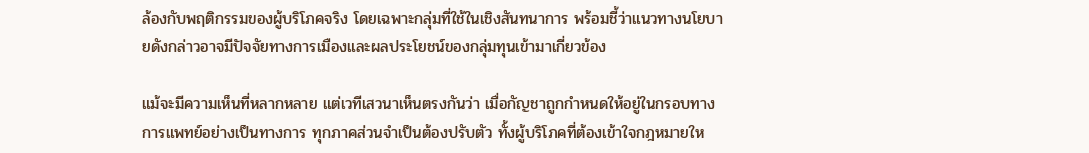ล้องกับพฤติกรรมของผู้บริโภคจริง โดยเฉพาะกลุ่มที่ใช้ในเชิงสันทนาการ พร้อมชี้ว่าแนวทางนโยบายดังกล่าวอาจมีปัจจัยทางการเมืองและผลประโยชน์ของกลุ่มทุนเข้ามาเกี่ยวข้อง

แม้จะมีความเห็นที่หลากหลาย แต่เวทีเสวนาเห็นตรงกันว่า เมื่อกัญชาถูกกำหนดให้อยู่ในกรอบทางการแพทย์อย่างเป็นทางการ ทุกภาคส่วนจำเป็นต้องปรับตัว ทั้งผู้บริโภคที่ต้องเข้าใจกฎหมายให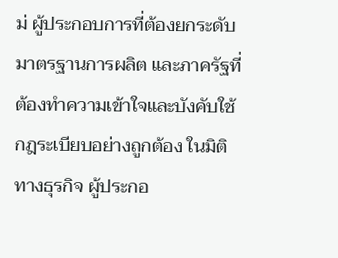ม่ ผู้ประกอบการที่ต้องยกระดับมาตรฐานการผลิต และภาครัฐที่ต้องทำความเข้าใจและบังคับใช้กฎระเบียบอย่างถูกต้อง ในมิติทางธุรกิจ ผู้ประกอ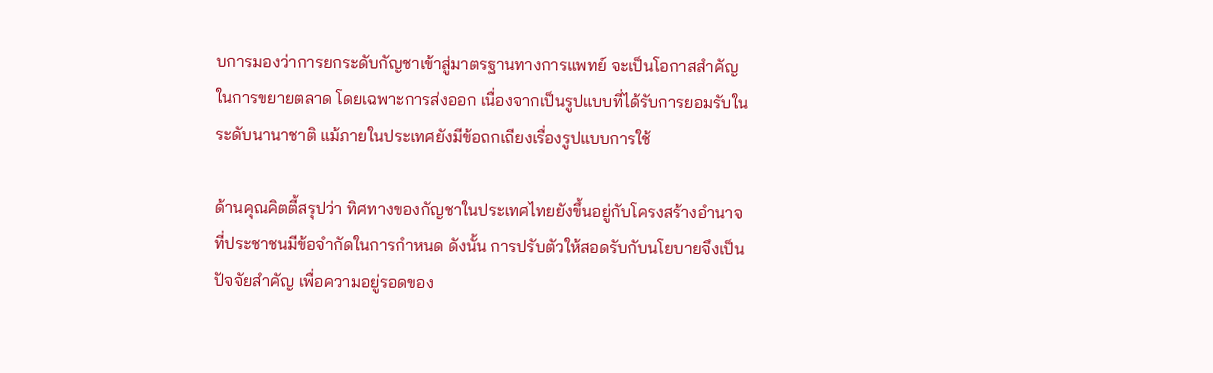บการมองว่าการยกระดับกัญชาเข้าสู่มาตรฐานทางการแพทย์ จะเป็นโอกาสสำคัญในการขยายตลาด โดยเฉพาะการส่งออก เนื่องจากเป็นรูปแบบที่ได้รับการยอมรับในระดับนานาชาติ แม้ภายในประเทศยังมีข้อถกเถียงเรื่องรูปแบบการใช้

ด้านคุณคิตตี้สรุปว่า ทิศทางของกัญชาในประเทศไทยยังขึ้นอยู่กับโครงสร้างอำนาจที่ประชาชนมีข้อจำกัดในการกำหนด ดังนั้น การปรับตัวให้สอดรับกับนโยบายจึงเป็นปัจจัยสำคัญ เพื่อความอยู่รอดของ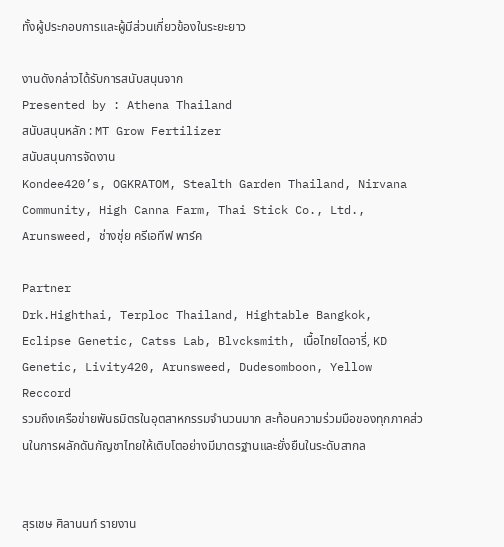ทั้งผู้ประกอบการและผู้มีส่วนเกี่ยวข้องในระยะยาว

งานดังกล่าวได้รับการสนับสนุนจาก
Presented by : Athena Thailand
สนับสนุนหลัก : MT Grow Fertilizer
สนับสนุนการจัดงาน
Kondee420’s, OGKRATOM, Stealth Garden Thailand, Nirvana Community, High Canna Farm, Thai Stick Co., Ltd., Arunsweed, ช่างชุ่ย ครีเอทีฟ พาร์ค

Partner
Drk.Highthai, Terploc Thailand, Hightable Bangkok, Eclipse Genetic, Catss Lab, Blvcksmith, เนื้อไทยไดอารี่, KD Genetic, Livity420, Arunsweed, Dudesomboon, Yellow Reccord
รวมถึงเครือข่ายพันธมิตรในอุตสาหกรรมจำนวนมาก สะท้อนความร่วมมือของทุกภาคส่วนในการผลักดันกัญชาไทยให้เติบโตอย่างมีมาตรฐานและยั่งยืนในระดับสากล


สุรเชษ ศิลานนท์ รายงาน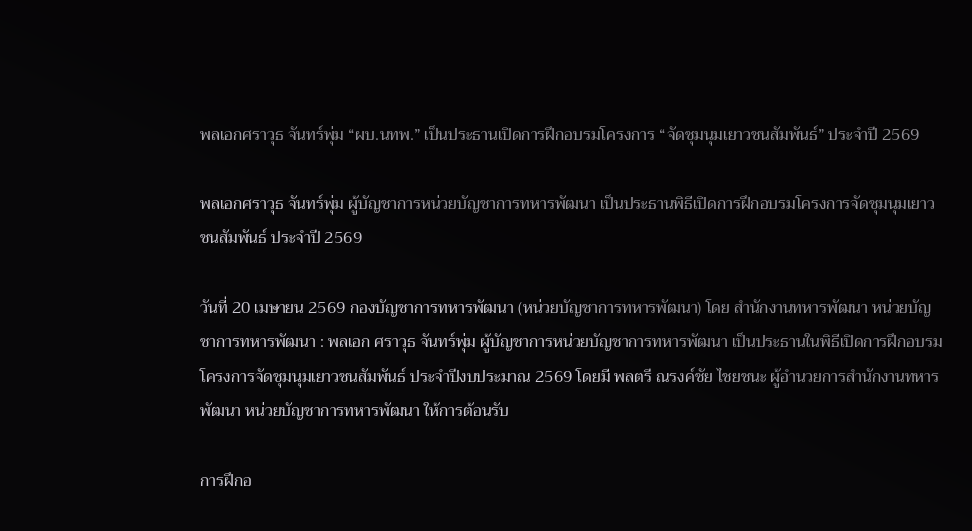พลเอกศราวุธ จันทร์พุ่ม “ผบ.นทพ.” เป็นประธานเปิดการฝึกอบรมโครงการ “จัดชุมนุมเยาวชนสัมพันธ์” ประจำปี 2569

พลเอกศราวุธ จันทร์พุ่ม ผู้บัญชาการหน่วยบัญชาการทหารพัฒนา เป็นประธานพิธีเปิดการฝึกอบรมโครงการจัดชุมนุมเยาวชนสัมพันธ์ ประจำปี 2569

วันที่ 20 เมษายน 2569 กองบัญชาการทหารพัฒนา (หน่วยบัญชาการทหารพัฒนา) โดย สำนักงานทหารพัฒนา หน่วยบัญชาการทหารพัฒนา : พลเอก ศราวุธ จันทร์พุ่ม ผู้บัญชาการหน่วยบัญชาการทหารพัฒนา เป็นประธานในพิธีเปิดการฝึกอบรมโครงการจัดชุมนุมเยาวชนสัมพันธ์ ประจำปีงบประมาณ 2569 โดยมี พลตรี ณรงค์ชัย ไชยชนะ ผู้อำนวยการสำนักงานทหารพัฒนา หน่วยบัญชาการทหารพัฒนา ให้การต้อนรับ

การฝึกอ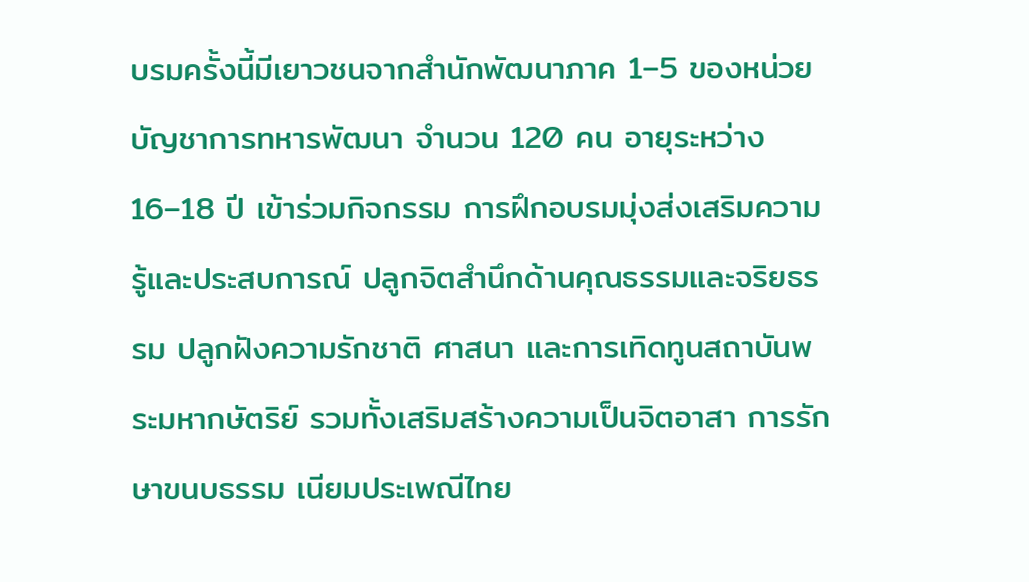บรมครั้งนี้มีเยาวชนจากสำนักพัฒนาภาค 1–5 ของหน่วยบัญชาการทหารพัฒนา จำนวน 120 คน อายุระหว่าง 16–18 ปี เข้าร่วมกิจกรรม การฝึกอบรมมุ่งส่งเสริมความรู้และประสบการณ์ ปลูกจิตสำนึกด้านคุณธรรมและจริยธรรม ปลูกฝังความรักชาติ ศาสนา และการเทิดทูนสถาบันพระมหากษัตริย์ รวมทั้งเสริมสร้างความเป็นจิตอาสา การรักษาขนบธรรม เนียมประเพณีไทย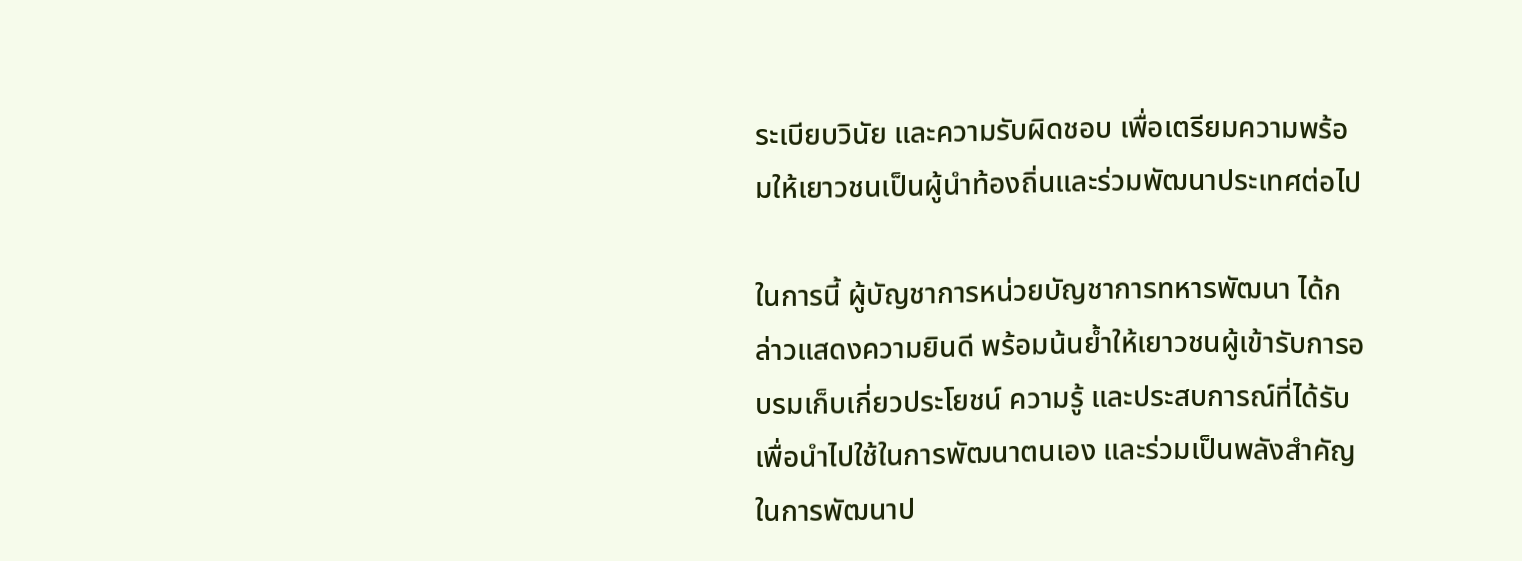ระเบียบวินัย และความรับผิดชอบ เพื่อเตรียมความพร้อมให้เยาวชนเป็นผู้นำท้องถิ่นและร่วมพัฒนาประเทศต่อไป

ในการนี้ ผู้บัญชาการหน่วยบัญชาการทหารพัฒนา ได้กล่าวแสดงความยินดี พร้อมน้นย้ำให้เยาวชนผู้เข้ารับการอบรมเก็บเกี่ยวประโยชน์ ความรู้ และประสบการณ์ที่ได้รับ เพื่อนำไปใช้ในการพัฒนาตนเอง และร่วมเป็นพลังสำคัญในการพัฒนาป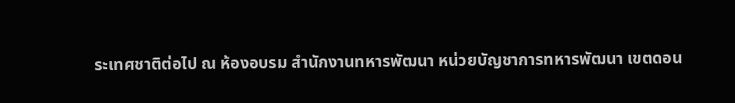ระเทศชาติต่อไป ณ ห้องอบรม สำนักงานทหารพัฒนา หน่วยบัญชาการทหารพัฒนา เขตดอน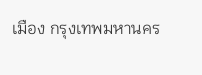เมือง กรุงเทพมหานคร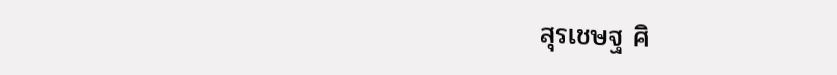สุรเชษฐ ศิ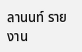ลานนท์ รายงาน